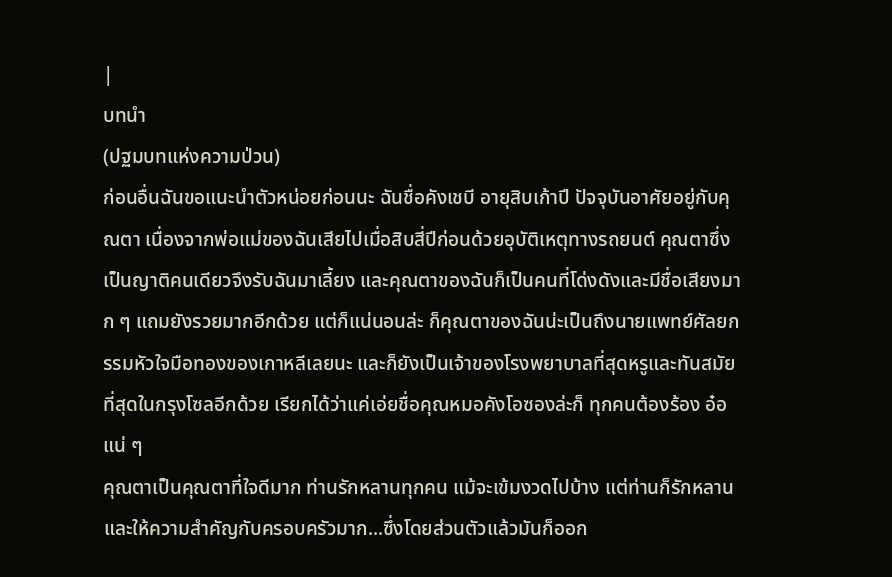|
บทนำ
(ปฐมบทแห่งความป่วน)
ก่อนอื่นฉันขอแนะนำตัวหน่อยก่อนนะ ฉันชื่อคังเชบี อายุสิบเก้าปี ปัจจุบันอาศัยอยู่กับคุณตา เนื่องจากพ่อแม่ของฉันเสียไปเมื่อสิบสี่ปีก่อนด้วยอุบัติเหตุทางรถยนต์ คุณตาซึ่งเป็นญาติคนเดียวจึงรับฉันมาเลี้ยง และคุณตาของฉันก็เป็นคนที่โด่งดังและมีชื่อเสียงมาก ๆ แถมยังรวยมากอีกด้วย แต่ก็แน่นอนล่ะ ก็คุณตาของฉันน่ะเป็นถึงนายแพทย์ศัลยกรรมหัวใจมือทองของเกาหลีเลยนะ และก็ยังเป็นเจ้าของโรงพยาบาลที่สุดหรูและทันสมัยที่สุดในกรุงโซลอีกด้วย เรียกได้ว่าแค่เอ่ยชื่อคุณหมอคังโอซองล่ะก็ ทุกคนต้องร้อง อ๋อ แน่ ๆ
คุณตาเป็นคุณตาที่ใจดีมาก ท่านรักหลานทุกคน แม้จะเข้มงวดไปบ้าง แต่ท่านก็รักหลานและให้ความสำคัญกับครอบครัวมาก...ซึ่งโดยส่วนตัวแล้วมันก็ออก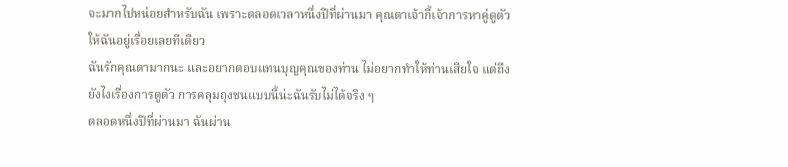จะมากไปหน่อยสำหรับฉัน เพราะตลอดเวลาหนึ่งปีที่ผ่านมา คุณตาเจ้ากี้เจ้าการหาคู่ดูตัวให้ฉันอยู่เรื่อยเลยทีเดียว
ฉันรักคุณตามากนะ และอยากตอบแทนบุญคุณของท่าน ไม่อยากทำให้ท่านเสียใจ แต่ถึงยังไงเรื่องการดูตัว การคลุมถุงชนแบบนี้น่ะฉันรับไม่ได้จริง ๆ
ตลอดหนึ่งปีที่ผ่านมา ฉันผ่าน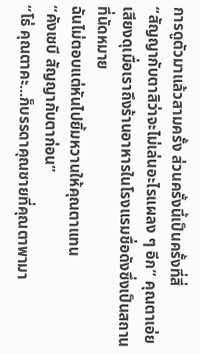การดูตัวมาแล้วสามครั้ง ส่วนครั้งนี้เป็นครั้งที่สี่
“สัญญากับตาสิว่าจะไม่เล่นอะไรแผลง ๆ อีก” คุณตาเอ่ยเสียงดุเมื่อเราถึงร้านอาหารในโรงแรมชื่อดังซึ่งเป็นสถานที่นัดหมาย
ฉันไม่ตอบแต่หันไปยิ้มหวานให้คุณตาแทน
“คังเชบี สัญญากับตาก่อน”
“โธ่ คุณตาคะ...ก็บรรดาคุณชายที่คุณตาพามา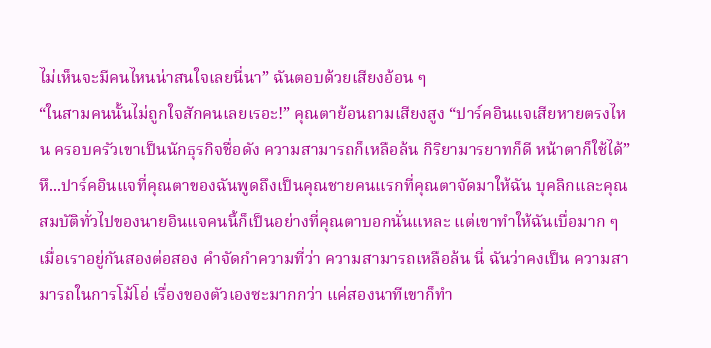ไม่เห็นจะมีคนไหนน่าสนใจเลยนี่นา” ฉันตอบด้วยเสียงอ้อน ๆ
“ในสามคนนั้นไม่ถูกใจสักคนเลยเรอะ!” คุณตาย้อนถามเสียงสูง “ปาร์คอินแจเสียหายตรงไหน ครอบครัวเขาเป็นนักธุรกิจชื่อดัง ความสามารถก็เหลือล้น กิริยามารยาทก็ดี หน้าตาก็ใช้ได้”
หึ...ปาร์คอินแจที่คุณตาของฉันพูดถึงเป็นคุณชายคนแรกที่คุณตาจัดมาให้ฉัน บุคลิกและคุณสมบัติทั่วไปของนายอินแจคนนี้ก็เป็นอย่างที่คุณตาบอกนั่นแหละ แต่เขาทำให้ฉันเบื่อมาก ๆ เมื่อเราอยู่กันสองต่อสอง คำจัดกำความที่ว่า ความสามารถเหลือล้น นี่ ฉันว่าคงเป็น ความสามารถในการโม้โอ่ เรื่องของตัวเองซะมากกว่า แค่สองนาทีเขาก็ทำ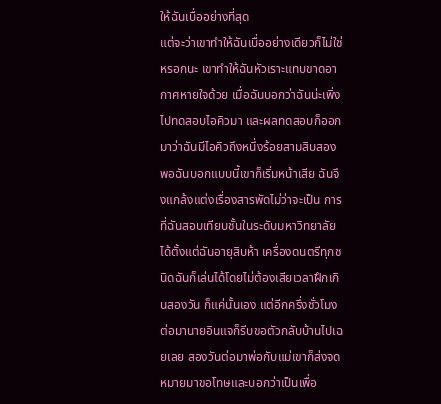ให้ฉันเบื่ออย่างที่สุด
แต่จะว่าเขาทำให้ฉันเบื่ออย่างเดียวก็ไม่ใช่หรอกนะ เขาทำให้ฉันหัวเราะแทบขาดอากาศหายใจด้วย เมื่อฉันบอกว่าฉันน่ะเพิ่งไปทดสอบไอคิวมา และผลทดสอบก็ออกมาว่าฉันมีไอคิวถึงหนึ่งร้อยสามสิบสอง พอฉันบอกแบบนี้เขาก็เริ่มหน้าเสีย ฉันจึงแกล้งแต่งเรื่องสารพัดไม่ว่าจะเป็น การที่ฉันสอบเทียบชั้นในระดับมหาวิทยาลัยได้ตั้งแต่ฉันอายุสิบห้า เครื่องดนตรีทุกชนิดฉันก็เล่นได้โดยไม่ต้องเสียเวลาฝึกเกินสองวัน ก็แค่นั้นเอง แต่อีกครึ่งชั่วโมงต่อมานายอินแจก็รีบขอตัวกลับบ้านไปเฉยเลย สองวันต่อมาพ่อกับแม่เขาก็ส่งจดหมายมาขอโทษและบอกว่าเป็นเพื่อ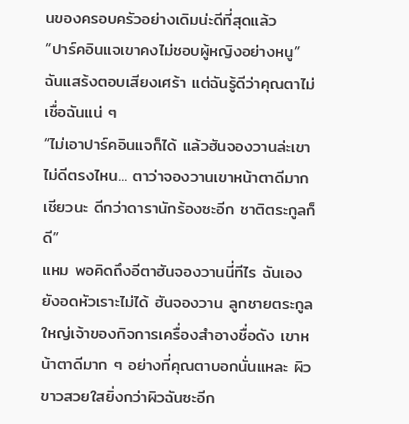นของครอบครัวอย่างเดิมน่ะดีที่สุดแล้ว
“ปาร์คอินแจเขาคงไม่ชอบผู้หญิงอย่างหนู” ฉันแสร้งตอบเสียงเศร้า แต่ฉันรู้ดีว่าคุณตาไม่เชื่อฉันแน่ ๆ
“ไม่เอาปาร์คอินแจก็ได้ แล้วฮันจองวานล่ะเขาไม่ดีตรงไหน... ตาว่าจองวานเขาหน้าตาดีมากเชียวนะ ดีกว่าดารานักร้องซะอีก ชาติตระกูลก็ดี”
แหม พอคิดถึงอีตาฮันจองวานนี่ทีไร ฉันเองยังอดหัวเราะไม่ได้ ฮันจองวาน ลูกชายตระกูลใหญ่เจ้าของกิจการเครื่องสำอางชื่อดัง เขาหน้าตาดีมาก ๆ อย่างที่คุณตาบอกนั่นแหละ ผิวขาวสวยใสยิ่งกว่าผิวฉันซะอีก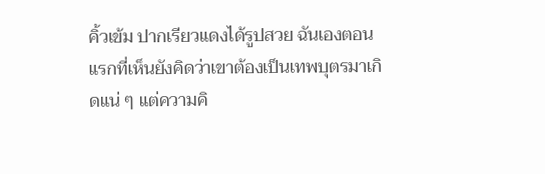คิ้วเข้ม ปากเรียวแดงได้รูปสวย ฉันเองตอนแรกที่เห็นยังคิดว่าเขาต้องเป็นเทพบุตรมาเกิดแน่ ๆ แต่ความคิ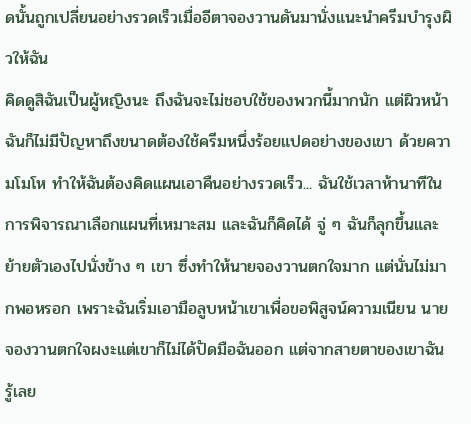ดนั้นถูกเปลี่ยนอย่างรวดเร็วเมื่ออีตาจองวานดันมานั่งแนะนำครีมบำรุงผิวให้ฉัน
คิดดูสิฉันเป็นผู้หญิงนะ ถึงฉันจะไม่ชอบใช้ของพวกนี้มากนัก แต่ผิวหน้าฉันก็ไม่มีปัญหาถึงขนาดต้องใช้ครีมหนึ่งร้อยแปดอย่างของเขา ด้วยความโมโห ทำให้ฉันต้องคิดแผนเอาคืนอย่างรวดเร็ว... ฉันใช้เวลาห้านาทีในการพิจารณาเลือกแผนที่เหมาะสม และฉันก็คิดได้ จู่ ๆ ฉันก็ลุกขึ้นและย้ายตัวเองไปนั่งข้าง ๆ เขา ซึ่งทำให้นายจองวานตกใจมาก แต่นั่นไม่มากพอหรอก เพราะฉันเริ่มเอามือลูบหน้าเขาเพื่อขอพิสูจน์ความเนียน นายจองวานตกใจผงะแต่เขาก็ไม่ได้ปัดมือฉันออก แต่จากสายตาของเขาฉันรู้เลย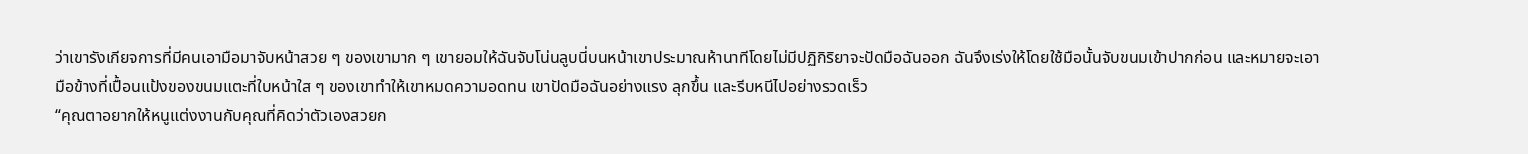ว่าเขารังเกียจการที่มีคนเอามือมาจับหน้าสวย ๆ ของเขามาก ๆ เขายอมให้ฉันจับโน่นลูบนี่บนหน้าเขาประมาณห้านาทีโดยไม่มีปฏิกิริยาจะปัดมือฉันออก ฉันจึงเร่งให้โดยใช้มือนั้นจับขนมเข้าปากก่อน และหมายจะเอามือข้างที่เปื้อนแป้งของขนมแตะที่ใบหน้าใส ๆ ของเขาทำให้เขาหมดความอดทน เขาปัดมือฉันอย่างแรง ลุกขึ้น และรีบหนีไปอย่างรวดเร็ว
“คุณตาอยากให้หนูแต่งงานกับคุณที่คิดว่าตัวเองสวยก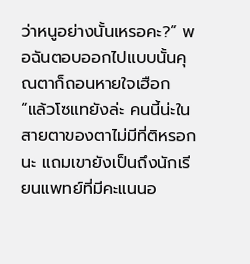ว่าหนูอย่างนั้นเหรอคะ?” พอฉันตอบออกไปแบบนั้นคุณตาก็ถอนหายใจเฮือก
“แล้วโซแทยังล่ะ คนนี้น่ะในสายตาของตาไม่มีที่ติหรอกนะ แถมเขายังเป็นถึงนักเรียนแพทย์ที่มีคะแนนอ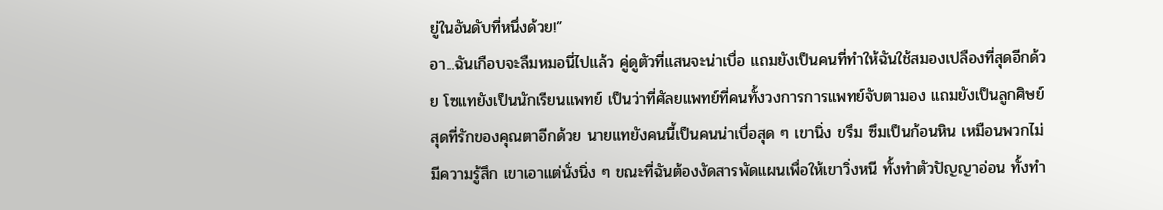ยู่ในอันดับที่หนึ่งด้วย!”
อา...ฉันเกือบจะลืมหมอนี่ไปแล้ว คู่ดูตัวที่แสนจะน่าเบื่อ แถมยังเป็นคนที่ทำให้ฉันใช้สมองเปลืองที่สุดอีกด้วย โซแทยังเป็นนักเรียนแพทย์ เป็นว่าที่ศัลยแพทย์ที่คนทั้งวงการการแพทย์จับตามอง แถมยังเป็นลูกศิษย์สุดที่รักของคุณตาอีกด้วย นายแทยังคนนี้เป็นคนน่าเบื่อสุด ๆ เขานิ่ง ขรึม ซึมเป็นก้อนหิน เหมือนพวกไม่มีความรู้สึก เขาเอาแต่นั่งนิ่ง ๆ ขณะที่ฉันต้องงัดสารพัดแผนเพื่อให้เขาวิ่งหนี ทั้งทำตัวปัญญาอ่อน ทั้งทำ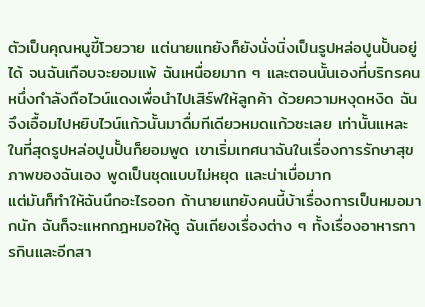ตัวเป็นคุณหนูขี้โวยวาย แต่นายแทยังก็ยังนั่งนิ่งเป็นรูปหล่อปูนปั้นอยู่ได้ จนฉันเกือบจะยอมแพ้ ฉันเหนื่อยมาก ๆ และตอนนั้นเองที่บริกรคนหนึ่งกำลังถือไวน์แดงเพื่อนำไปเสิร์ฟให้ลูกค้า ด้วยความหงุดหงิด ฉันจึงเอื้อมไปหยิบไวน์แก้วนั้นมาดื่มทีเดียวหมดแก้วซะเลย เท่านั้นแหละ ในที่สุดรูปหล่อปูนปั้นก็ยอมพูด เขาเริ่มเทศนาฉันในเรื่องการรักษาสุขภาพของฉันเอง พูดเป็นชุดแบบไม่หยุด และน่าเบื่อมาก
แต่มันก็ทำให้ฉันนึกอะไรออก ถ้านายแทยังคนนี้บ้าเรื่องการเป็นหมอมากนัก ฉันก็จะแหกกฎหมอให้ดู ฉันเถียงเรื่องต่าง ๆ ทั้งเรื่องอาหารการกินและอีกสา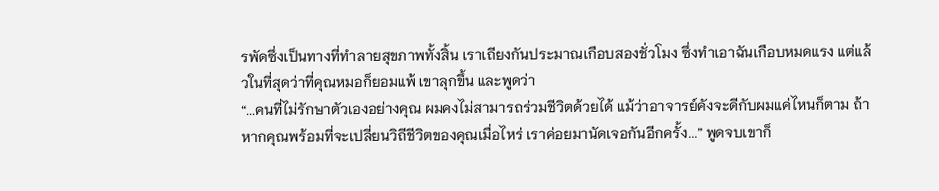รพัดซึ่งเป็นทางที่ทำลายสุขภาพทั้งสิ้น เราเถียงกันประมาณเกือบสองชั่วโมง ซึ่งทำเอาฉันเกือบหมดแรง แต่แล้วในที่สุดว่าที่คุณหมอก็ยอมแพ้ เขาลุกขึ้น และพูดว่า
“...คนที่ไม่รักษาตัวเองอย่างคุณ ผมคงไม่สามารถร่วมชีวิตด้วยได้ แม้ว่าอาจารย์คังจะดีกับผมแค่ไหนก็ตาม ถ้าหากคุณพร้อมที่จะเปลี่ยนวิถีชีวิตของคุณเมื่อไหร่ เราค่อยมานัดเจอกันอีกครั้ง...” พูดจบเขาก็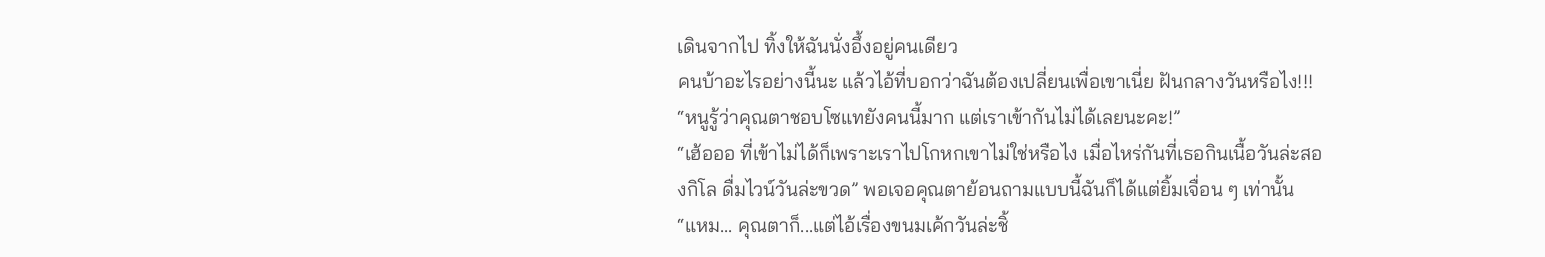เดินจากไป ทิ้งให้ฉันนั่งอึ้งอยู่คนเดียว
คนบ้าอะไรอย่างนี้นะ แล้วไอ้ที่บอกว่าฉันต้องเปลี่ยนเพื่อเขาเนี่ย ฝันกลางวันหรือไง!!!
“หนูรู้ว่าคุณตาชอบโซแทยังคนนี้มาก แต่เราเข้ากันไม่ได้เลยนะคะ!”
“เฮ้อออ ที่เข้าไม่ได้ก็เพราะเราไปโกหกเขาไม่ใช่หรือไง เมื่อไหร่กันที่เธอกินเนื้อวันล่ะสองกิโล ดื่มไวน์วันล่ะขวด” พอเจอคุณตาย้อนถามแบบนี้ฉันก็ได้แต่ยิ้มเจื่อน ๆ เท่านั้น
“แหม... คุณตาก็...แต่ไอ้เรื่องขนมเค้กวันล่ะชิ้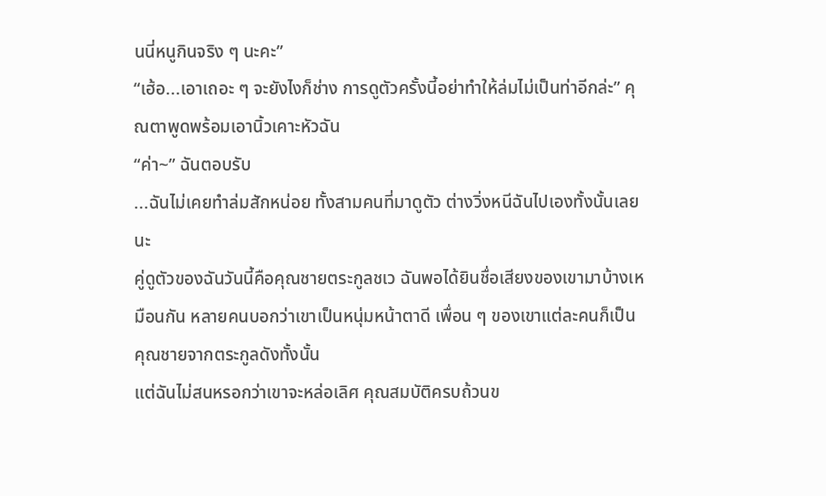นนี่หนูกินจริง ๆ นะคะ”
“เฮ้อ...เอาเถอะ ๆ จะยังไงก็ช่าง การดูตัวครั้งนี้อย่าทำให้ล่มไม่เป็นท่าอีกล่ะ” คุณตาพูดพร้อมเอานิ้วเคาะหัวฉัน
“ค่า~” ฉันตอบรับ
...ฉันไม่เคยทำล่มสักหน่อย ทั้งสามคนที่มาดูตัว ต่างวิ่งหนีฉันไปเองทั้งนั้นเลยนะ
คู่ดูตัวของฉันวันนี้คือคุณชายตระกูลชเว ฉันพอได้ยินชื่อเสียงของเขามาบ้างเหมือนกัน หลายคนบอกว่าเขาเป็นหนุ่มหน้าตาดี เพื่อน ๆ ของเขาแต่ละคนก็เป็นคุณชายจากตระกูลดังทั้งนั้น
แต่ฉันไม่สนหรอกว่าเขาจะหล่อเลิศ คุณสมบัติครบถ้วนข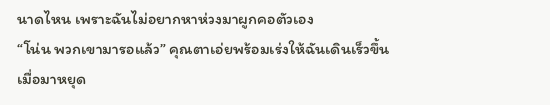นาดไหน เพราะฉันไม่อยากหาห่วงมาผูกคอตัวเอง
“โน่น พวกเขามารอแล้ว” คุณตาเอ่ยพร้อมเร่งให้ฉันเดินเร็วขึ้น
เมื่อมาหยุด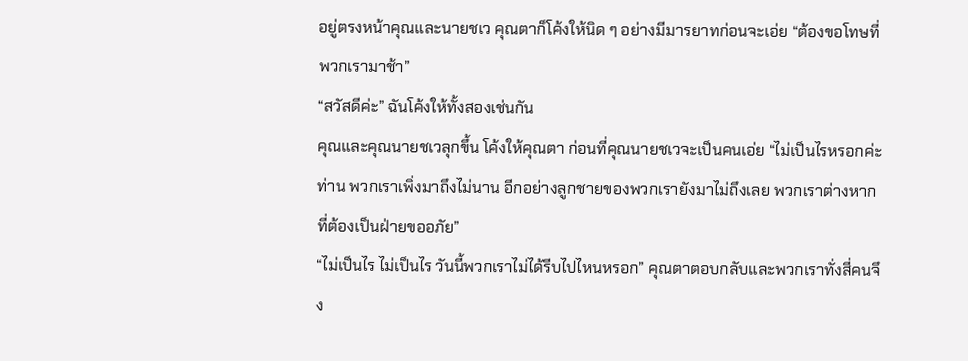อยู่ตรงหน้าคุณและนายชเว คุณตาก็โค้งให้นิด ๆ อย่างมีมารยาทก่อนจะเอ่ย “ต้องขอโทษที่พวกเรามาช้า”
“สวัสดีค่ะ” ฉันโค้งให้ทั้งสองเช่นกัน
คุณและคุณนายชเวลุกขึ้น โค้งให้คุณตา ก่อนที่คุณนายชเวจะเป็นคนเอ่ย “ไม่เป็นไรหรอกค่ะท่าน พวกเราเพิ่งมาถึงไม่นาน อีกอย่างลูกชายของพวกเรายังมาไม่ถึงเลย พวกเราต่างหากที่ต้องเป็นฝ่ายขออภัย”
“ไม่เป็นไร ไม่เป็นไร วันนี้พวกเราไม่ได้รีบไปไหนหรอก” คุณตาตอบกลับและพวกเราทั่งสี่คนจึง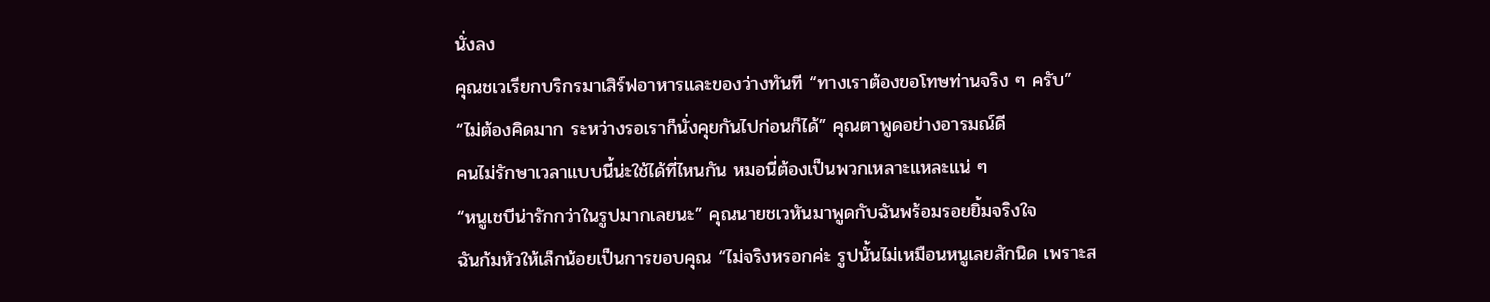นั่งลง
คุณชเวเรียกบริกรมาเสิร์ฟอาหารและของว่างทันที “ทางเราต้องขอโทษท่านจริง ๆ ครับ”
“ไม่ต้องคิดมาก ระหว่างรอเราก็นั่งคุยกันไปก่อนก็ได้” คุณตาพูดอย่างอารมณ์ดี
คนไม่รักษาเวลาแบบนี้น่ะใช้ได้ที่ไหนกัน หมอนี่ต้องเป็นพวกเหลาะแหละแน่ ๆ
“หนูเชบีน่ารักกว่าในรูปมากเลยนะ” คุณนายชเวหันมาพูดกับฉันพร้อมรอยยิ้มจริงใจ
ฉันก้มหัวให้เล็กน้อยเป็นการขอบคุณ “ไม่จริงหรอกค่ะ รูปนั้นไม่เหมือนหนูเลยสักนิด เพราะส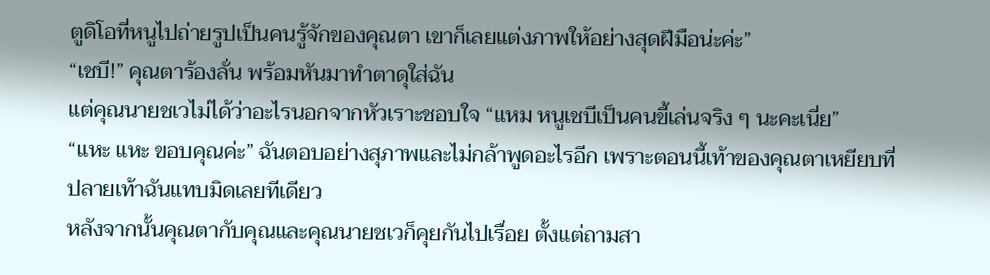ตูดิโอที่หนูไปถ่ายรูปเป็นคนรู้จักของคุณตา เขาก็เลยแต่งภาพให้อย่างสุดฝีมือน่ะค่ะ”
“เชบี!” คุณตาร้องลั่น พร้อมหันมาทำตาดุใส่ฉัน
แต่คุณนายชเวไม่ได้ว่าอะไรนอกจากหัวเราะชอบใจ “แหม หนูเชบีเป็นคนขี้เล่นจริง ๆ นะคะเนี่ย”
“แหะ แหะ ขอบคุณค่ะ” ฉันตอบอย่างสุภาพและไม่กล้าพูดอะไรอีก เพราะตอนนี้เท้าของคุณตาเหยียบที่ปลายเท้าฉันแทบมิดเลยทีเดียว
หลังจากนั้นคุณตากับคุณและคุณนายชเวก็คุยกันไปเรื่อย ตั้งแต่ถามสา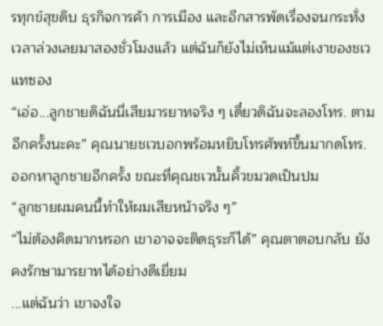รทุกข์สุขดิบ ธุรกิจการค้า การเมือง และอีกสารพัดเรื่องจนกระทั่งเวลาล่วงเลยมาสองชั่วโมงแล้ว แต่ฉันก็ยังไม่เห็นแม้แต่เงาของชเวแทซอง
“เอ่อ...ลูกชายดิฉันนี่เสียมารยาทจริง ๆ เดี๋ยวดิฉันจะลองโทร. ตามอีกครั้งนะคะ” คุณนายชเวบอกพร้อมหยิบโทรศัพท์ขึ้นมากดโทร. ออกหาลูกชายอีกครั้ง ขณะที่คุณชเวนั้นคิ้วขมวดเป็นปม
“ลูกชายผมคนนี้ทำให้ผมเสียหน้าจริง ๆ”
“ไม่ต้องคิดมากหรอก เขาอาจจะติดธุระก็ได้” คุณตาตอบกลับ ยังคงรักษามารยาทได้อย่างดีเยี่ยม
...แต่ฉันว่า เขาจงใจ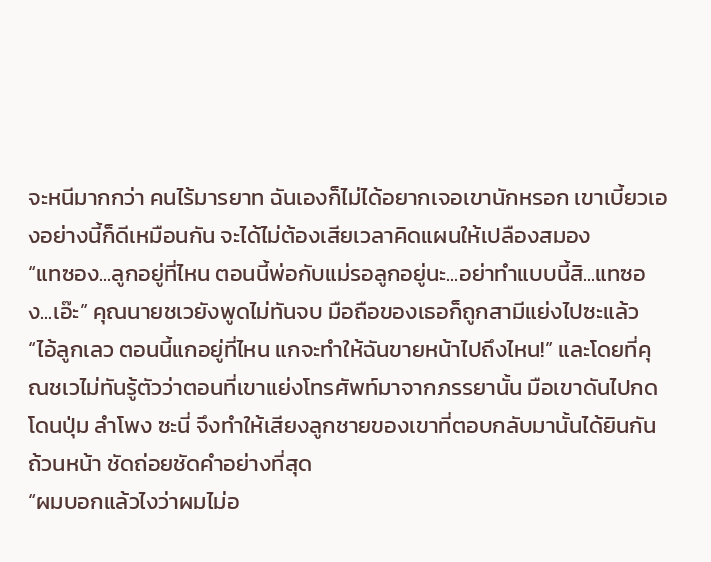จะหนีมากกว่า คนไร้มารยาท ฉันเองก็ไม่ได้อยากเจอเขานักหรอก เขาเบี้ยวเองอย่างนี้ก็ดีเหมือนกัน จะได้ไม่ต้องเสียเวลาคิดแผนให้เปลืองสมอง
“แทซอง...ลูกอยู่ที่ไหน ตอนนี้พ่อกับแม่รอลูกอยู่นะ...อย่าทำแบบนี้สิ...แทซอง...เอ๊ะ” คุณนายชเวยังพูดไม่ทันจบ มือถือของเธอก็ถูกสามีแย่งไปซะแล้ว
“ไอ้ลูกเลว ตอนนี้แกอยู่ที่ไหน แกจะทำให้ฉันขายหน้าไปถึงไหน!” และโดยที่คุณชเวไม่ทันรู้ตัวว่าตอนที่เขาแย่งโทรศัพท์มาจากภรรยานั้น มือเขาดันไปกดโดนปุ่ม ลำโพง ซะนี่ จึงทำให้เสียงลูกชายของเขาที่ตอบกลับมานั้นได้ยินกันถ้วนหน้า ชัดถ่อยชัดคำอย่างที่สุด
“ผมบอกแล้วไงว่าผมไม่อ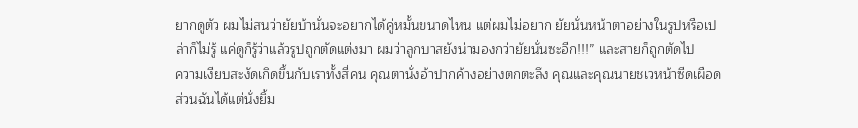ยากดูตัว ผมไม่สนว่ายัยบ้านั่นจะอยากได้คู่หมั้นขนาดไหน แต่ผมไม่อยาก ยัยนั่นหน้าตาอย่างในรูปหรือเปล่าก็ไม่รู้ แค่ดูก็รู้ว่าแล้วรูปถูกตัดแต่งมา ผมว่าลูกบาสยังน่ามองกว่ายัยนั่นซะอีก!!!” และสายก็ถูกตัดไป
ความเงียบสะงัดเกิดขึ้นกับเราทั้งสี่คน คุณตานั่งอ้าปากค้างอย่างตกตะลึง คุณและคุณนายชเวหน้าซีดเผือด ส่วนฉันได้แต่นั่งยิ้ม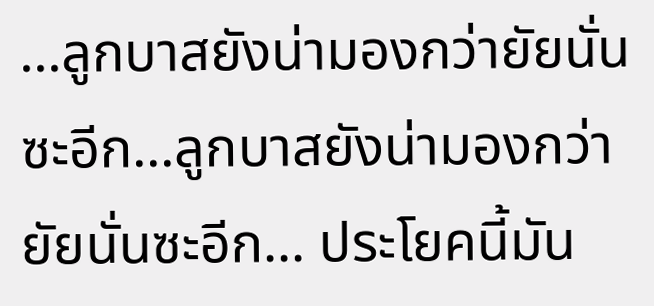...ลูกบาสยังน่ามองกว่ายัยนั่นซะอีก...ลูกบาสยังน่ามองกว่ายัยนั่นซะอีก... ประโยคนี้มัน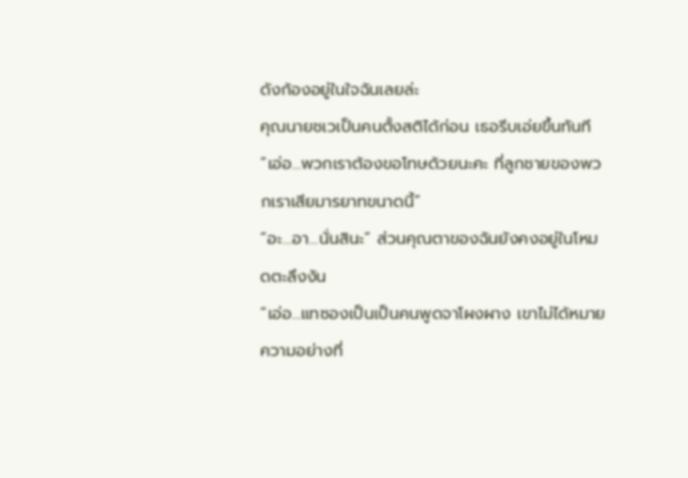ดังก้องอยู่ในใจฉันเลยล่ะ
คุณนายชเวเป็นคนตั้งสติได้ก่อน เธอรีบเอ่ยขึ้นทันที “เอ่อ...พวกเราต้องขอโทษด้วยนะคะ ที่ลูกชายของพวกเราเสียมารยาทขนาดนี้”
“อะ...อา...นั่นสินะ” ส่วนคุณตาของฉันยังคงอยู่ในโหมดตะลึงงัน
“เอ่อ...แทซองเป็นเป็นคนพูดจาโผงผาง เขาไม่ได้หมายความอย่างที่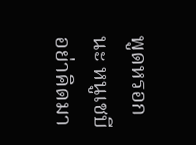พูดหรอกนะ หนูเชบีอย่าคิดมา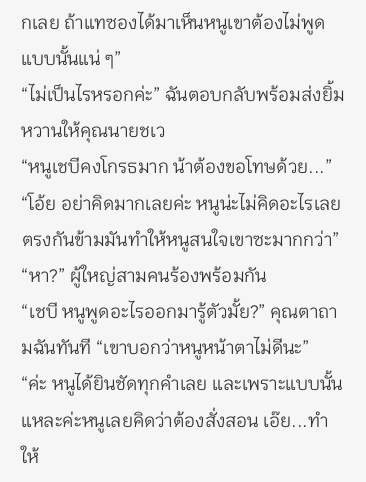กเลย ถ้าแทซองได้มาเห็นหนูเขาต้องไม่พูดแบบนั้นแน่ ๆ”
“ไม่เป็นไรหรอกค่ะ” ฉันตอบกลับพร้อมส่งยิ้มหวานให้คุณนายชเว
“หนูเชบีคงโกรธมาก น้าต้องขอโทษด้วย...”
“โอ้ย อย่าคิดมากเลยค่ะ หนูน่ะไม่คิดอะไรเลย ตรงกันข้ามมันทำให้หนูสนใจเขาซะมากกว่า”
“หา?” ผู้ใหญ่สามคนร้องพร้อมกัน
“เชบี หนูพูดอะไรออกมารู้ตัวมั้ย?” คุณตาถามฉันทันที “เขาบอกว่าหนูหน้าตาไม่ดีนะ”
“ค่ะ หนูได้ยินชัดทุกคำเลย และเพราะแบบนั้นแหละค่ะหนูเลยคิดว่าต้องสั่งสอน เอ๊ย...ทำให้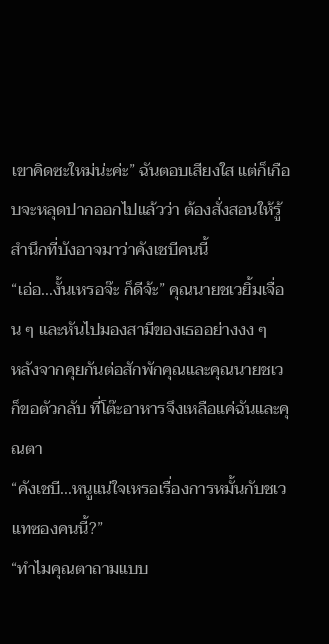เขาคิดซะใหม่น่ะค่ะ” ฉันตอบเสียงใส แต่ก็เกือบจะหลุดปากออกไปแล้วว่า ต้องสั่งสอนให้รู้สำนึกที่บังอาจมาว่าคังเชบีคนนี้
“เอ่อ...งั้นเหรอจ๊ะ ก็ดีจ้ะ” คุณนายชเวยิ้มเจื่อน ๆ และหันไปมองสามีของเธออย่างงง ๆ
หลังจากคุยกันต่อสักพักคุณและคุณนายชเวก็ขอตัวกลับ ที่โต๊ะอาหารจึงเหลือแค่ฉันและคุณตา
“คังเชบี...หนูแน่ใจเหรอเรื่องการหมั้นกับชเวแทซองคนนี้?”
“ทำไมคุณตาถามแบบ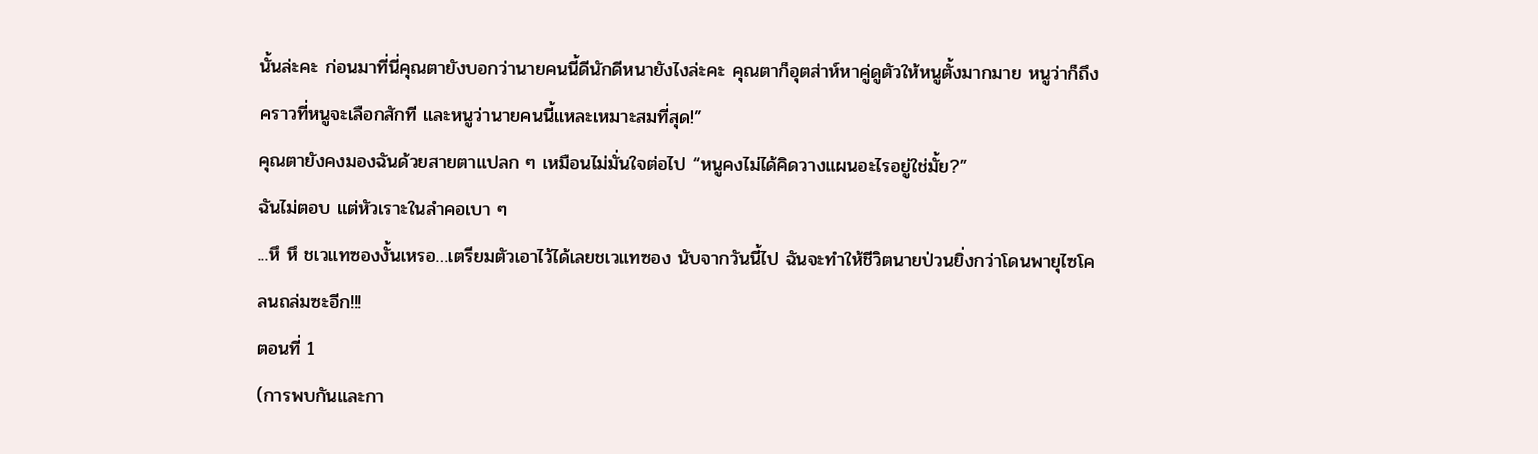นั้นล่ะคะ ก่อนมาที่นี่คุณตายังบอกว่านายคนนี้ดีนักดีหนายังไงล่ะคะ คุณตาก็อุตส่าห์หาคู่ดูตัวให้หนูตั้งมากมาย หนูว่าก็ถึงคราวที่หนูจะเลือกสักที และหนูว่านายคนนี้แหละเหมาะสมที่สุด!”
คุณตายังคงมองฉันด้วยสายตาแปลก ๆ เหมือนไม่มั่นใจต่อไป “หนูคงไม่ได้คิดวางแผนอะไรอยู่ใช่มั้ย?”
ฉันไม่ตอบ แต่หัวเราะในลำคอเบา ๆ
...หึ หึ ชเวแทซองงั้นเหรอ…เตรียมตัวเอาไว้ได้เลยชเวแทซอง นับจากวันนี้ไป ฉันจะทำให้ชีวิตนายป่วนยิ่งกว่าโดนพายุไซโคลนถล่มซะอีก!!!
ตอนที่ 1
(การพบกันและกา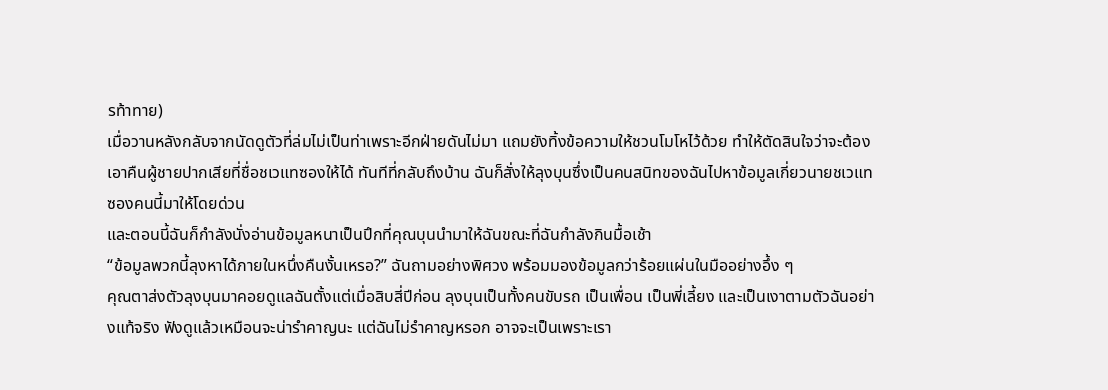รท้าทาย)
เมื่อวานหลังกลับจากนัดดูตัวที่ล่มไม่เป็นท่าเพราะอีกฝ่ายดันไม่มา แถมยังทิ้งข้อความให้ชวนโมโหไว้ด้วย ทำให้ตัดสินใจว่าจะต้องเอาคืนผู้ชายปากเสียที่ชื่อชเวแทซองให้ได้ ทันทีที่กลับถึงบ้าน ฉันก็สั่งให้ลุงบุนซึ่งเป็นคนสนิทของฉันไปหาข้อมูลเกี่ยวนายชเวแทซองคนนี้มาให้โดยด่วน
และตอนนี้ฉันก็กำลังนั่งอ่านข้อมูลหนาเป็นปึกที่คุณบุนนำมาให้ฉันขณะที่ฉันกำลังกินมื้อเช้า
“ข้อมูลพวกนี้ลุงหาได้ภายในหนึ่งคืนงั้นเหรอ?” ฉันถามอย่างพิศวง พร้อมมองข้อมูลกว่าร้อยแผ่นในมืออย่างอึ้ง ๆ
คุณตาส่งตัวลุงบุนมาคอยดูแลฉันตั้งแต่เมื่อสิบสี่ปีก่อน ลุงบุนเป็นทั้งคนขับรถ เป็นเพื่อน เป็นพี่เลี้ยง และเป็นเงาตามตัวฉันอย่างแท้จริง ฟังดูแล้วเหมือนจะน่ารำคาญนะ แต่ฉันไม่รำคาญหรอก อาจจะเป็นเพราะเรา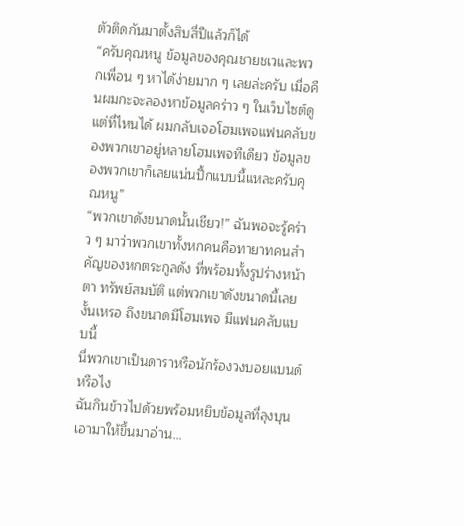ตัวติดกันมาตั้งสิบสี่ปีแล้วก็ได้
“ครับคุณหนู ข้อมูลของคุณชายชเวและพวกเพื่อน ๆ หาได้ง่ายมาก ๆ เลยล่ะครับ เมื่อคืนผมกะจะลองหาข้อมูลคร่าว ๆ ในเว็บไซต์ดู แต่ที่ไหนได้ ผมกลับเจอโฮมเพจแฟนคลับของพวกเขาอยู่หลายโฮมเพจทีเดียว ข้อมูลของพวกเขาก็เลยแน่นปึ้กแบบนี้แหละครับคุณหนู”
“พวกเขาดังขนาดนั้นเชียว!” ฉันพอจะรู้คร่าว ๆ มาว่าพวกเขาทั้งหกคนคือทายาทคนสำคัญของหกตระกูลดัง ที่พร้อมทั้งรูปร่างหน้าตา ทรัพย์สมบัติ แต่พวกเขาดังขนาดนี้เลยงั้นเหรอ ถึงขนาดมีโฮมเพจ มีแฟนคลับแบบนี้
นี่พวกเขาเป็นดาราหรือนักร้องวงบอยแบนด์หรือไง
ฉันกินข้าวไปด้วยพร้อมหยิบข้อมูลที่ลุงบุนเอามาให้ขึ้นมาอ่าน...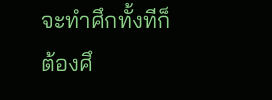จะทำศึกทั้งทีก็ต้องศึ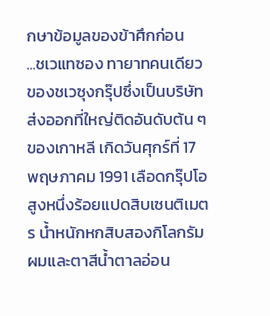กษาข้อมูลของข้าศึกก่อน
...ชเวแทซอง ทายาทคนเดียวของชเวซุงกรุ๊ปซึ่งเป็นบริษัทส่งออกที่ใหญ่ติดอันดับต้น ๆ ของเกาหลี เกิดวันศุกร์ที่ 17 พฤษภาคม 1991 เลือดกรุ๊ปโอ สูงหนึ่งร้อยแปดสิบเซนติเมตร น้ำหนักหกสิบสองกิโลกรัม ผมและตาสีน้ำตาลอ่อน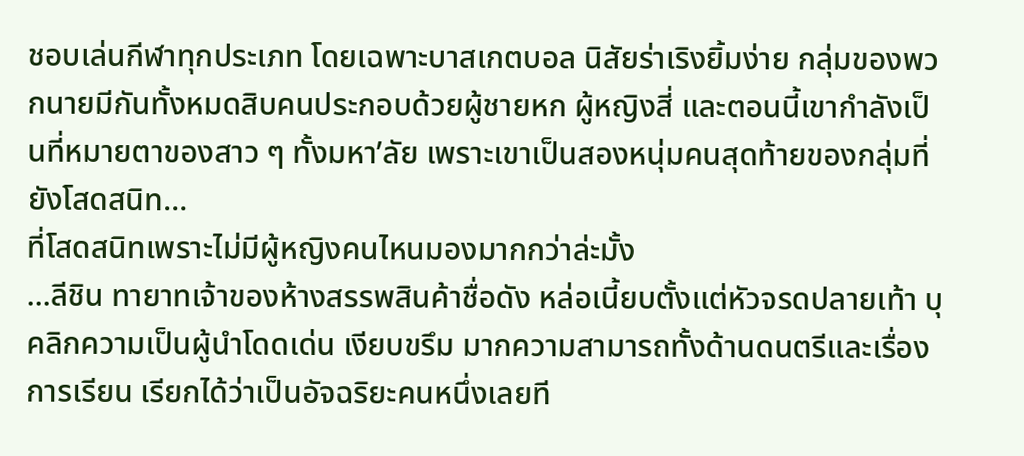ชอบเล่นกีฬาทุกประเภท โดยเฉพาะบาสเกตบอล นิสัยร่าเริงยิ้มง่าย กลุ่มของพวกนายมีกันทั้งหมดสิบคนประกอบด้วยผู้ชายหก ผู้หญิงสี่ และตอนนี้เขากำลังเป็นที่หมายตาของสาว ๆ ทั้งมหา’ลัย เพราะเขาเป็นสองหนุ่มคนสุดท้ายของกลุ่มที่ยังโสดสนิท…
ที่โสดสนิทเพราะไม่มีผู้หญิงคนไหนมองมากกว่าล่ะมั้ง
...ลีชิน ทายาทเจ้าของห้างสรรพสินค้าชื่อดัง หล่อเนี้ยบตั้งแต่หัวจรดปลายเท้า บุคลิกความเป็นผู้นำโดดเด่น เงียบขรึม มากความสามารถทั้งด้านดนตรีและเรื่องการเรียน เรียกได้ว่าเป็นอัจฉริยะคนหนึ่งเลยที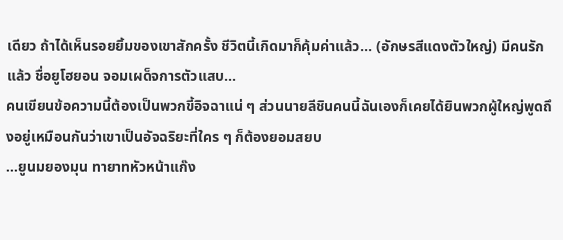เดียว ถ้าได้เห็นรอยยิ้มของเขาสักครั้ง ชีวิตนี้เกิดมาก็คุ้มค่าแล้ว... (อักษรสีแดงตัวใหญ่) มีคนรักแล้ว ชื่อยูโฮยอน จอมเผด็จการตัวแสบ...
คนเขียนข้อความนี้ต้องเป็นพวกขี้อิจฉาแน่ ๆ ส่วนนายลีชินคนนี้ฉันเองก็เคยได้ยินพวกผู้ใหญ่พูดถึงอยู่เหมือนกันว่าเขาเป็นอัจฉริยะที่ใคร ๆ ก็ต้องยอมสยบ
...ยูนมยองมุน ทายาทหัวหน้าแก๊ง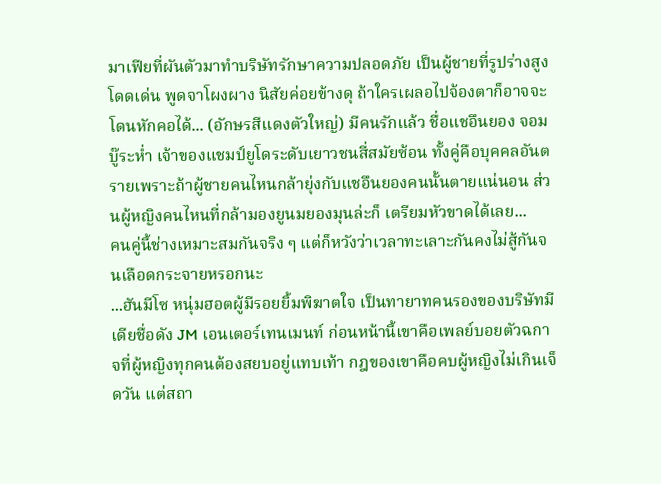มาเฟียที่ผันตัวมาทำบริษัทรักษาความปลอดภัย เป็นผู้ชายที่รูปร่างสูงโดดเด่น พูดจาโผงผาง นิสัยค่อยข้างดุ ถ้าใครเผลอไปจ้องตาก็อาจจะโดนหักคอได้... (อักษรสีแดงตัวใหญ่) มีคนรักแล้ว ชื่อแชอึนยอง จอมบู๊ระห่ำ เจ้าของแชมป์ยูโดระดับเยาวชนสี่สมัยซ้อน ทั้งคู่คือบุคคลอันตรายเพราะถ้าผู้ชายคนไหนกล้ายุ่งกับแชอึนยองคนนั้นตายแน่นอน ส่วนผู้หญิงคนไหนที่กล้ามองยูนมยองมุนล่ะก็ เตรียมหัวขาดได้เลย...
คนคู่นี้ช่างเหมาะสมกันจริง ๆ แต่ก็หวังว่าเวลาทะเลาะกันคงไม่สู้กันจนเลือดกระจายหรอกนะ
...ฮันมีโซ หนุ่มฮอตผู้มีรอยยิ้มพิฆาตใจ เป็นทายาทคนรองของบริษัทมีเดียชื่อดัง JM เอนเตอร์เทนเมนท์ ก่อนหน้านี้เขาคือเพลย์บอยตัวฉกาจที่ผู้หญิงทุกคนต้องสยบอยู่แทบเท้า กฎของเขาคือคบผู้หญิงไม่เกินเจ็ดวัน แต่สถา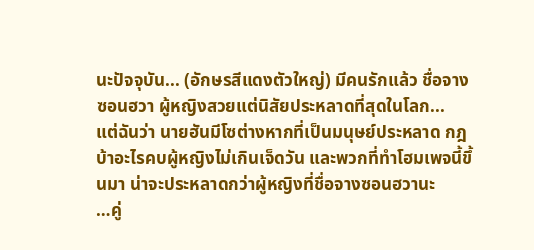นะปัจจุบัน... (อักษรสีแดงตัวใหญ่) มีคนรักแล้ว ชื่อจางซอนฮวา ผู้หญิงสวยแต่นิสัยประหลาดที่สุดในโลก...
แต่ฉันว่า นายฮันมีโซต่างหากที่เป็นมนุษย์ประหลาด กฎบ้าอะไรคบผู้หญิงไม่เกินเจ็ดวัน และพวกที่ทำโฮมเพจนี้ขึ้นมา น่าจะประหลาดกว่าผู้หญิงที่ชื่อจางซอนฮวานะ
…คู่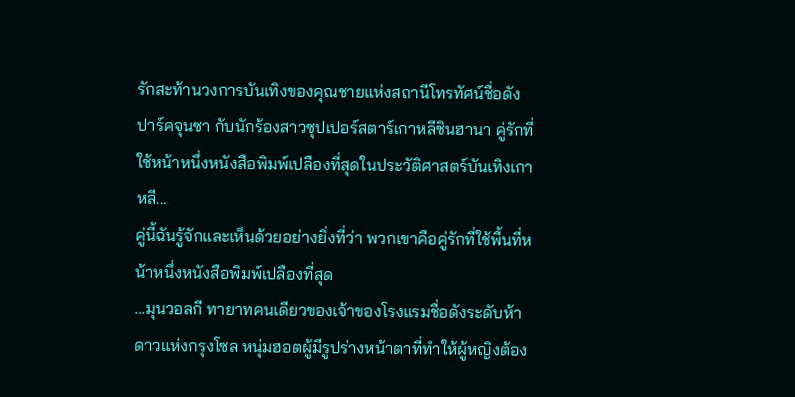รักสะท้านวงการบันเทิงของคุณชายแห่งสถานีโทรทัศน์ชื่อดัง ปาร์คจุนซา กับนักร้องสาวซุปเปอร์สตาร์เกาหลีชินฮานา คู่รักที่ใช้หน้าหนึ่งหนังสือพิมพ์เปลืองที่สุดในประวัติศาสตร์บันเทิงเกาหลี...
คู่นี้ฉันรู้จักและเห็นด้วยอย่างยิ่งที่ว่า พวกเขาคือคู่รักที่ใช้พื้นที่หน้าหนึ่งหนังสือพิมพ์เปลืองที่สุด
...มุนวอลกี ทายาทคนเดียวของเจ้าของโรงแรมชื่อดังระดับห้าดาวแห่งกรุงโซล หนุ่มฮอตผู้มีรูปร่างหน้าตาที่ทำให้ผู้หญิงต้อง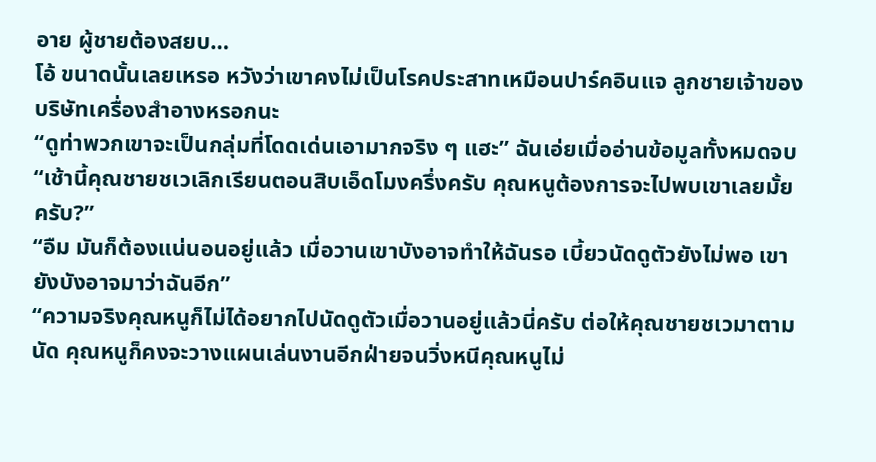อาย ผู้ชายต้องสยบ…
โอ้ ขนาดนั้นเลยเหรอ หวังว่าเขาคงไม่เป็นโรคประสาทเหมือนปาร์คอินแจ ลูกชายเจ้าของบริษัทเครื่องสำอางหรอกนะ
“ดูท่าพวกเขาจะเป็นกลุ่มที่โดดเด่นเอามากจริง ๆ แฮะ” ฉันเอ่ยเมื่ออ่านข้อมูลทั้งหมดจบ
“เช้านี้คุณชายชเวเลิกเรียนตอนสิบเอ็ดโมงครึ่งครับ คุณหนูต้องการจะไปพบเขาเลยมั้ยครับ?”
“อืม มันก็ต้องแน่นอนอยู่แล้ว เมื่อวานเขาบังอาจทำให้ฉันรอ เบี้ยวนัดดูตัวยังไม่พอ เขายังบังอาจมาว่าฉันอีก”
“ความจริงคุณหนูก็ไม่ได้อยากไปนัดดูตัวเมื่อวานอยู่แล้วนี่ครับ ต่อให้คุณชายชเวมาตามนัด คุณหนูก็คงจะวางแผนเล่นงานอีกฝ่ายจนวิ่งหนีคุณหนูไม่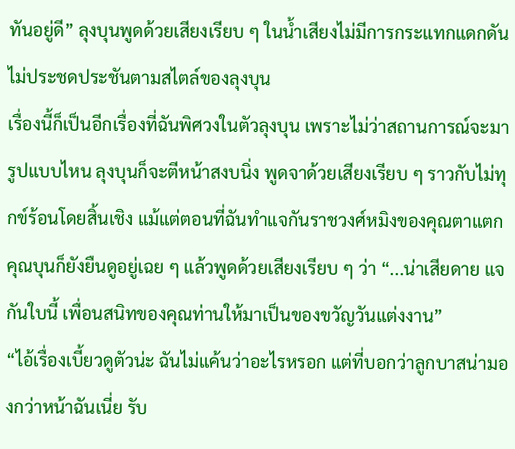ทันอยู่ดี” ลุงบุนพูดด้วยเสียงเรียบ ๆ ในน้ำเสียงไม่มีการกระแทกแดกดัน ไม่ประชดประชันตามสไตล์ของลุงบุน
เรื่องนี้ก็เป็นอีกเรื่องที่ฉันพิศวงในตัวลุงบุน เพราะไม่ว่าสถานการณ์จะมารูปแบบไหน ลุงบุนก็จะตีหน้าสงบนิ่ง พูดจาด้วยเสียงเรียบ ๆ ราวกับไม่ทุกข์ร้อนโดยสิ้นเชิง แม้แต่ตอนที่ฉันทำแจกันราชวงศ์หมิงของคุณตาแตก คุณบุนก็ยังยืนดูอยู่เฉย ๆ แล้วพูดด้วยเสียงเรียบ ๆ ว่า “...น่าเสียดาย แจกันใบนี้ เพื่อนสนิทของคุณท่านให้มาเป็นของขวัญวันแต่งงาน”
“ไอ้เรื่องเบี้ยวดูตัวน่ะ ฉันไม่แค้นว่าอะไรหรอก แต่ที่บอกว่าลูกบาสน่ามองกว่าหน้าฉันเนี่ย รับ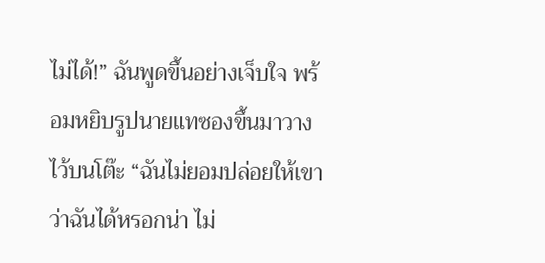ไม่ได้!” ฉันพูดขึ้นอย่างเจ็บใจ พร้อมหยิบรูปนายแทซองขึ้นมาวางไว้บนโต๊ะ “ฉันไม่ยอมปล่อยให้เขาว่าฉันได้หรอกน่า ไม่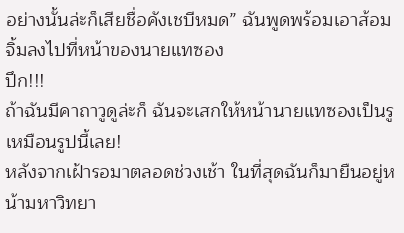อย่างนั้นล่ะก็เสียชื่อคังเชบีหมด” ฉันพูดพร้อมเอาส้อมจิ้มลงไปที่หน้าของนายแทซอง
ปึก!!!
ถ้าฉันมีคาถาวูดูล่ะก็ ฉันจะเสกให้หน้านายแทซองเป็นรูเหมือนรูปนี้เลย!
หลังจากเฝ้ารอมาตลอดช่วงเช้า ในที่สุดฉันก็มายืนอยู่หน้ามหาวิทยา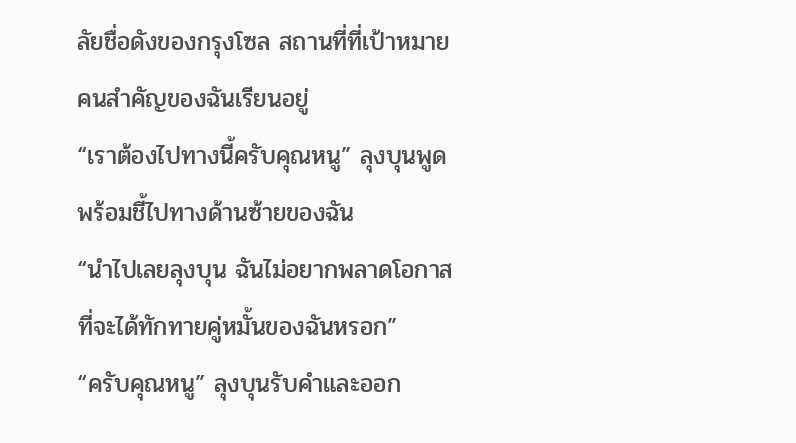ลัยชื่อดังของกรุงโซล สถานที่ที่เป้าหมายคนสำคัญของฉันเรียนอยู่
“เราต้องไปทางนี้ครับคุณหนู” ลุงบุนพูดพร้อมชี้ไปทางด้านซ้ายของฉัน
“นำไปเลยลุงบุน ฉันไม่อยากพลาดโอกาสที่จะได้ทักทายคู่หมั้นของฉันหรอก”
“ครับคุณหนู” ลุงบุนรับคำและออก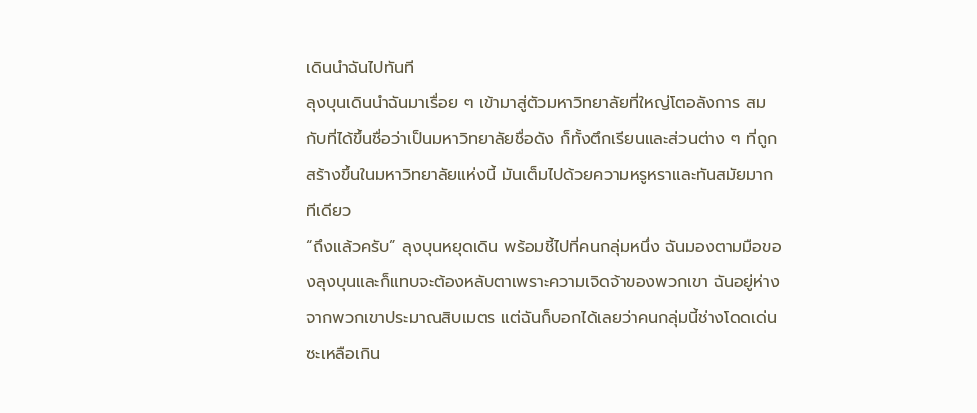เดินนำฉันไปทันที
ลุงบุนเดินนำฉันมาเรื่อย ๆ เข้ามาสู่ตัวมหาวิทยาลัยที่ใหญ่โตอลังการ สมกับที่ได้ขึ้นชื่อว่าเป็นมหาวิทยาลัยชื่อดัง ก็ทั้งตึกเรียนและส่วนต่าง ๆ ที่ถูกสร้างขึ้นในมหาวิทยาลัยแห่งนี้ มันเต็มไปด้วยความหรูหราและทันสมัยมากทีเดียว
“ถึงแล้วครับ” ลุงบุนหยุดเดิน พร้อมชี้ไปที่คนกลุ่มหนึ่ง ฉันมองตามมือของลุงบุนและก็แทบจะต้องหลับตาเพราะความเจิดจ้าของพวกเขา ฉันอยู่ห่างจากพวกเขาประมาณสิบเมตร แต่ฉันก็บอกได้เลยว่าคนกลุ่มนี้ช่างโดดเด่นซะเหลือเกิน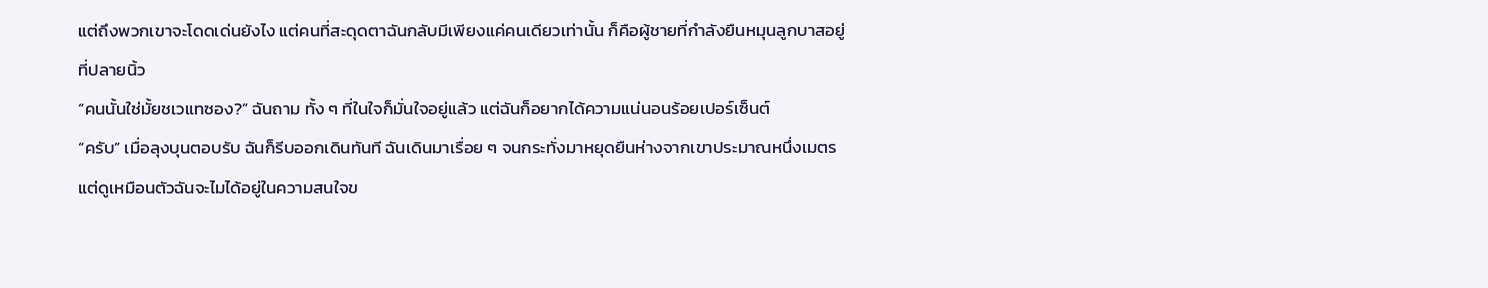แต่ถึงพวกเขาจะโดดเด่นยังไง แต่คนที่สะดุดตาฉันกลับมีเพียงแค่คนเดียวเท่านั้น ก็คือผู้ชายที่กำลังยืนหมุนลูกบาสอยู่ที่ปลายนิ้ว
“คนนั้นใช่มั้ยชเวแทซอง?” ฉันถาม ทั้ง ๆ ที่ในใจก็มั่นใจอยู่แล้ว แต่ฉันก็อยากได้ความแน่นอนร้อยเปอร์เซ็นต์
“ครับ” เมื่อลุงบุนตอบรับ ฉันก็รีบออกเดินทันที ฉันเดินมาเรื่อย ๆ จนกระทั่งมาหยุดยืนห่างจากเขาประมาณหนึ่งเมตร แต่ดูเหมือนตัวฉันจะไมได้อยู่ในความสนใจข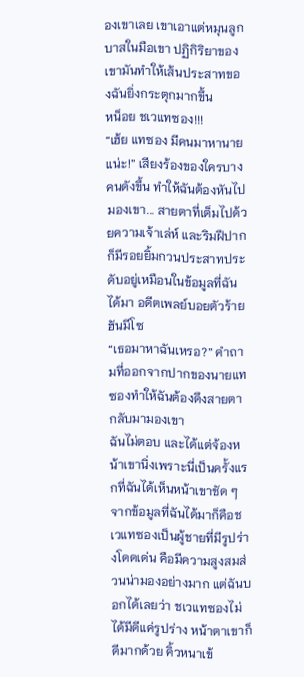องเขาเลย เขาเอาแต่หมุนลูกบาสในมือเขา ปฏิกิริยาของเขามันทำให้เส้นประสาทของฉันยิ่งกระตุกมากขึ้น
หน็อย ชเวแทซอง!!!
“เฮ้ย แทซอง มีคนมาหานายแน่ะ!” เสียงร้องของใครบางคนดังขึ้น ทำให้ฉันต้องหันไปมองเขา... สายตาที่เต็มไปด้วยความเจ้าเล่ห์ และริมฝีปากก็มีรอยยิ้มกวนประสาทประดับอยู่เหมือนในข้อมูลที่ฉันได้มา อดีตเพลย์บอยตัวร้าย ฮันมีโซ
“เธอมาหาฉันเหรอ?” คำถามที่ออกจากปากของนายแทซองทำให้ฉันต้องดึงสายตากลับมามองเขา
ฉันไม่ตอบ และได้แต่จ้องหน้าเขานิ่งเพราะนี่เป็นครั้งแรกที่ฉันได้เห็นหน้าเขาชัด ๆ จากข้อมูลที่ฉันได้มาก็คือชเวแทซองเป็นผู้ชายที่มีรูปร่างโดดเด่น คือมีความสูงสมส่วนน่ามองอย่างมาก แต่ฉันบอกได้เลยว่า ชเวแทซองไม่ได้มีดีแค่รูปร่าง หน้าตาเขาก็ดีมากด้วย คิ้วหนาเข้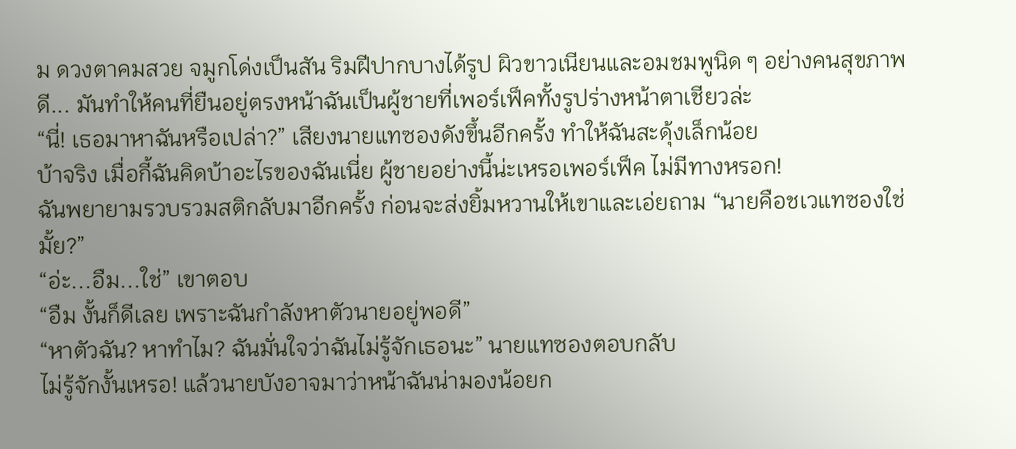ม ดวงตาคมสวย จมูกโด่งเป็นสัน ริมฝีปากบางได้รูป ผิวขาวเนียนและอมชมพูนิด ๆ อย่างคนสุขภาพดี... มันทำให้คนที่ยืนอยู่ตรงหน้าฉันเป็นผู้ชายที่เพอร์เฟ็คทั้งรูปร่างหน้าตาเชียวล่ะ
“นี่! เธอมาหาฉันหรือเปล่า?” เสียงนายแทซองดังขึ้นอีกครั้ง ทำให้ฉันสะดุ้งเล็กน้อย
บ้าจริง เมื่อกี้ฉันคิดบ้าอะไรของฉันเนี่ย ผู้ชายอย่างนี้น่ะเหรอเพอร์เฟ็ค ไม่มีทางหรอก!
ฉันพยายามรวบรวมสติกลับมาอีกครั้ง ก่อนจะส่งยิ้มหวานให้เขาและเอ่ยถาม “นายคือชเวแทซองใช่มั้ย?”
“อ่ะ...อืม...ใช่” เขาตอบ
“อืม งั้นก็ดีเลย เพราะฉันกำลังหาตัวนายอยู่พอดี”
“หาตัวฉัน? หาทำไม? ฉันมั่นใจว่าฉันไม่รู้จักเธอนะ” นายแทซองตอบกลับ
ไม่รู้จักงั้นเหรอ! แล้วนายบังอาจมาว่าหน้าฉันน่ามองน้อยก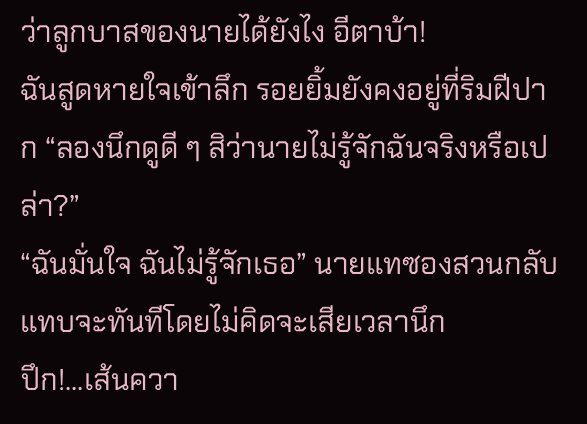ว่าลูกบาสของนายได้ยังไง อีตาบ้า!
ฉันสูดหายใจเข้าลึก รอยยิ้มยังคงอยู่ที่ริมฝีปาก “ลองนึกดูดี ๆ สิว่านายไม่รู้จักฉันจริงหรือเปล่า?”
“ฉันมั่นใจ ฉันไม่รู้จักเธอ” นายแทซองสวนกลับแทบจะทันทีโดยไม่คิดจะเสียเวลานึก
ปึก!...เส้นควา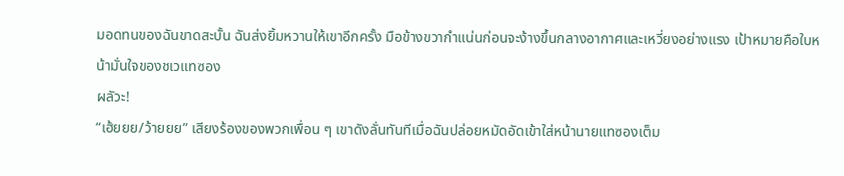มอดทนของฉันขาดสะบั้น ฉันส่งยิ้มหวานให้เขาอีกครั้ง มือข้างขวากำแน่นก่อนจะง้างขึ้นกลางอากาศและเหวี่ยงอย่างแรง เป้าหมายคือใบหน้ามั่นใจของชเวแทซอง
ผลัวะ!
“เฮ้ยยย/ว้ายยย” เสียงร้องของพวกเพื่อน ๆ เขาดังลั่นทันทีเมื่อฉันปล่อยหมัดอัดเข้าใส่หน้านายแทซองเต็ม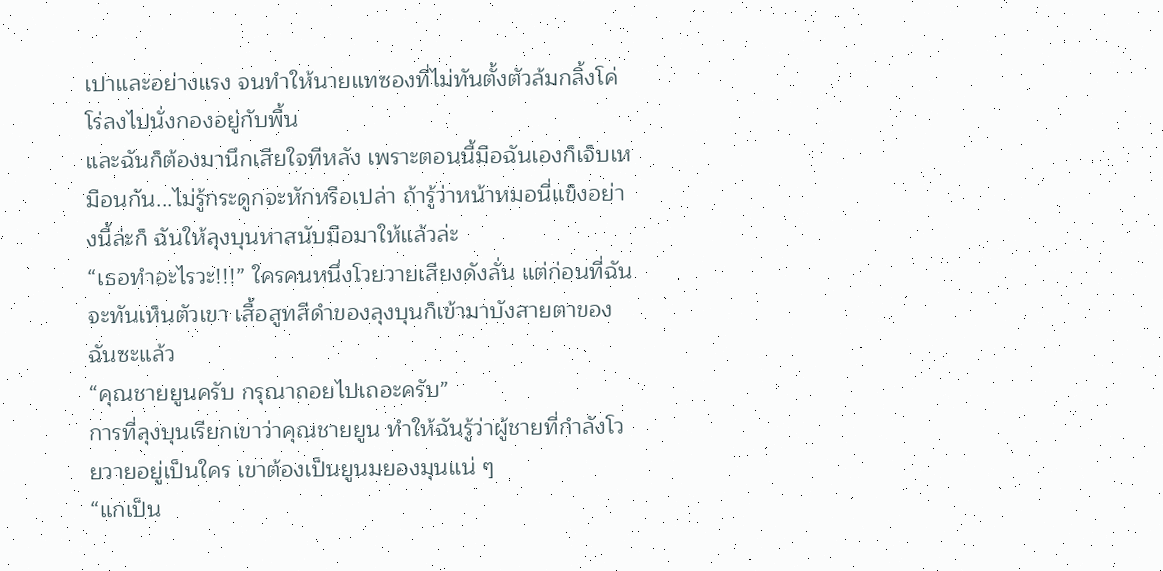เปาและอย่างแรง จนทำให้นายแทซองที่ไม่ทันตั้งตัวล้มกลิ้งโค่โร่ลงไปนั่งกองอยู่กับพื้น
และฉันก็ต้องมานึกเสียใจทีหลัง เพราะตอนนี้มือฉันเองก็เจ็บเหมือนกัน...ไม่รู้กระดูกจะหักหรือเปล่า ถ้ารู้ว่าหน้าหมอนี่แข็งอย่างนี้ล่ะก็ ฉันให้ลุงบุนหาสนับมือมาให้แล้วล่ะ
“เธอทำอะไรวะ!!!” ใครคนหนึ่งโวยวายเสียงดังลั่น แต่ก่อนที่ฉันจะทันเห็นตัวเขา เสื้อสูทสีดำของลุงบุนก็เข้ามาบังสายตาของฉันซะแล้ว
“คุณชายยูนครับ กรุณาถอยไปเถอะครับ”
การที่ลุงบุนเรียกเขาว่าคุณชายยูน ทำให้ฉันรู้ว่าผู้ชายที่กำลังโวยวายอยู่เป็นใคร เขาต้องเป็นยูนมยองมุนแน่ ๆ
“แกเป็น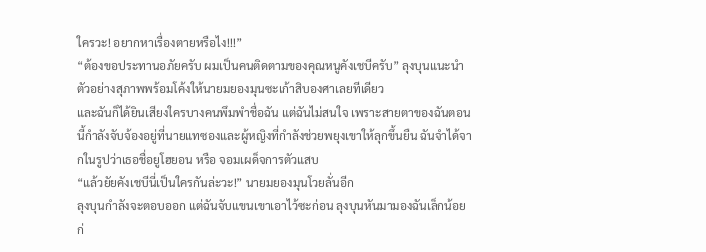ใครวะ! อยากหาเรื่องตายหรือไง!!!”
“ต้องขอประทานอภัยครับ ผมเป็นคนติดตามของคุณหนูคังเชบีครับ” ลุงบุนแนะนำตัวอย่างสุภาพพร้อมโค้งให้นายมยองมุนซะเก้าสิบองศาเลยทีเดียว
และฉันก็ได้ยินเสียงใครบางคนพึมพำชื่อฉัน แต่ฉันไม่สนใจ เพราะสายตาของฉันตอนนี้กำลังจับจ้องอยู่ที่นายแทซองและผู้หญิงที่กำลังช่วยพยุงเขาให้ลุกขึ้นยืน ฉันจำได้จากในรูปว่าเธอชื่อยูโฮยอน หรือ จอมเผด็จการตัวแสบ
“แล้วยัยคังเชบีนี่เป็นใครกันล่ะวะ!” นายมยองมุนโวยลั่นอีก
ลุงบุนกำลังจะตอบออก แต่ฉันจับแขนเขาเอาไว้ซะก่อน ลุงบุนหันมามองฉันเล็กน้อย ก่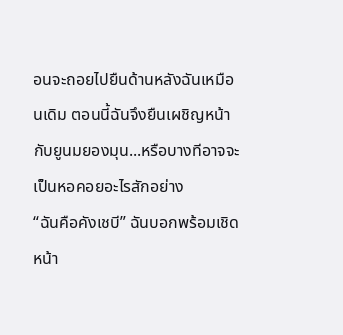อนจะถอยไปยืนด้านหลังฉันเหมือนเดิม ตอนนี้ฉันจึงยืนเผชิญหน้ากับยูนมยองมุน...หรือบางทีอาจจะเป็นหอคอยอะไรสักอย่าง
“ฉันคือคังเชบี” ฉันบอกพร้อมเชิดหน้า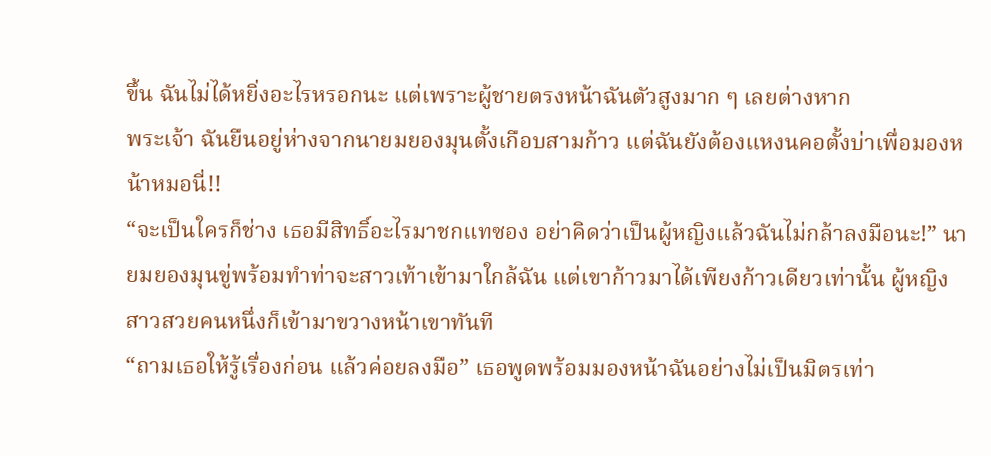ขึ้น ฉันไม่ได้หยิ่งอะไรหรอกนะ แต่เพราะผู้ชายตรงหน้าฉันตัวสูงมาก ๆ เลยต่างหาก
พระเจ้า ฉันยืนอยู่ห่างจากนายมยองมุนตั้งเกือบสามก้าว แต่ฉันยังต้องแหงนคอตั้งบ่าเพื่อมองหน้าหมอนี่!!
“จะเป็นใครก็ช่าง เธอมีสิทธิ์อะไรมาชกแทซอง อย่าคิดว่าเป็นผู้หญิงแล้วฉันไม่กล้าลงมือนะ!” นายมยองมุนขู่พร้อมทำท่าจะสาวเท้าเข้ามาใกล้ฉัน แต่เขาก้าวมาได้เพียงก้าวเดียวเท่านั้น ผู้หญิงสาวสวยคนหนึ่งก็เข้ามาขวางหน้าเขาทันที
“ถามเธอให้รู้เรื่องก่อน แล้วค่อยลงมือ” เธอพูดพร้อมมองหน้าฉันอย่างไม่เป็นมิตรเท่า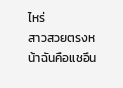ไหร่
สาวสวยตรงหน้าฉันคือแชอึน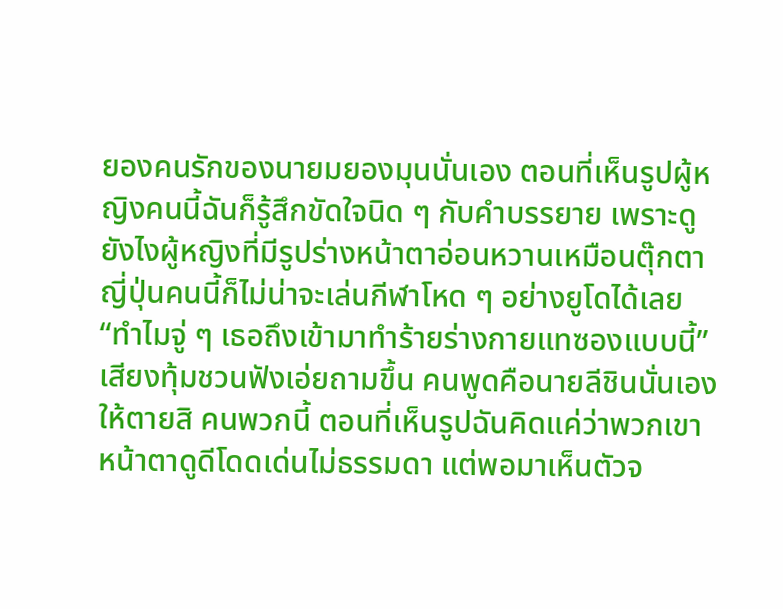ยองคนรักของนายมยองมุนนั่นเอง ตอนที่เห็นรูปผู้หญิงคนนี้ฉันก็รู้สึกขัดใจนิด ๆ กับคำบรรยาย เพราะดูยังไงผู้หญิงที่มีรูปร่างหน้าตาอ่อนหวานเหมือนตุ๊กตาญี่ปุ่นคนนี้ก็ไม่น่าจะเล่นกีฬาโหด ๆ อย่างยูโดได้เลย
“ทำไมจู่ ๆ เธอถึงเข้ามาทำร้ายร่างกายแทซองแบบนี้” เสียงทุ้มชวนฟังเอ่ยถามขึ้น คนพูดคือนายลีชินนั่นเอง
ให้ตายสิ คนพวกนี้ ตอนที่เห็นรูปฉันคิดแค่ว่าพวกเขาหน้าตาดูดีโดดเด่นไม่ธรรมดา แต่พอมาเห็นตัวจ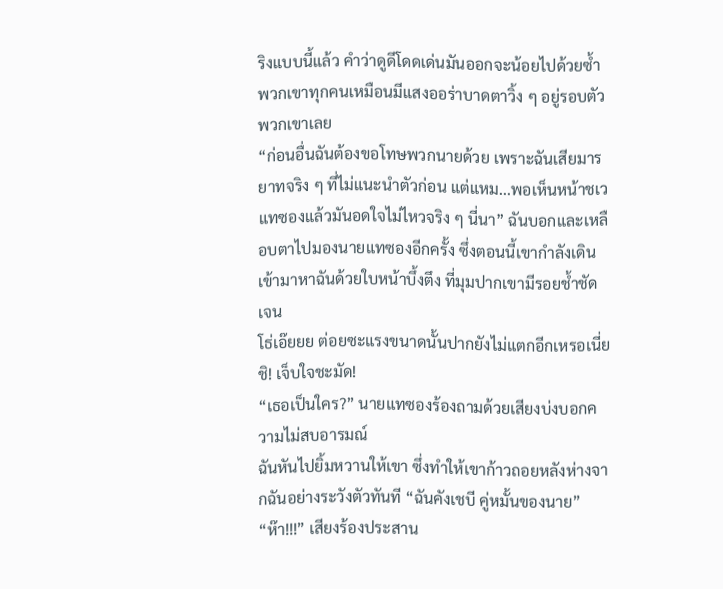ริงแบบนี้แล้ว คำว่าดูดีโดดเด่นมันออกจะน้อยไปด้วยซ้ำ พวกเขาทุกคนเหมือนมีแสงออร่าบาดตาวิ้ง ๆ อยู่รอบตัวพวกเขาเลย
“ก่อนอื่นฉันต้องขอโทษพวกนายด้วย เพราะฉันเสียมารยาทจริง ๆ ที่ไม่แนะนำตัวก่อน แต่แหม...พอเห็นหน้าชเวแทซองแล้วมันอดใจไม่ไหวจริง ๆ นี่นา” ฉันบอกและเหลือบตาไปมองนายแทซองอีกครั้ง ซึ่งตอนนี้เขากำลังเดินเข้ามาหาฉันด้วยใบหน้าบึ้งตึง ที่มุมปากเขามีรอยช้ำชัดเจน
โธ่เอ๊ยยย ต่อยซะแรงขนาดนั้นปากยังไม่แตกอีกเหรอเนี่ย ชิ! เจ็บใจชะมัด!
“เธอเป็นใคร?” นายแทซองร้องถามด้วยเสียงบ่งบอกความไม่สบอารมณ์
ฉันหันไปยิ้มหวานให้เขา ซึ่งทำให้เขาก้าวถอยหลังห่างจากฉันอย่างระวังตัวทันที “ฉันคังเชบี คู่หมั้นของนาย”
“ห๊า!!!” เสียงร้องประสาน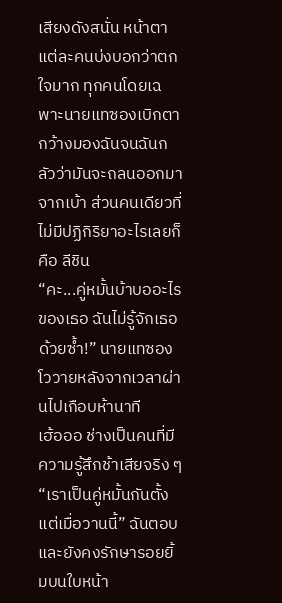เสียงดังสนั่น หน้าตาแต่ละคนบ่งบอกว่าตกใจมาก ทุกคนโดยเฉพาะนายแทซองเบิกตากว้างมองฉันจนฉันกลัวว่ามันจะถลนออกมาจากเบ้า ส่วนคนเดียวที่ไม่มีปฏิกิริยาอะไรเลยก็คือ ลีชิน
“คะ...คู่หมั้นบ้าบออะไรของเธอ ฉันไม่รู้จักเธอด้วยซ้ำ!” นายแทซองโววายหลังจากเวลาผ่านไปเกือบห้านาที
เฮ้อออ ช่างเป็นคนที่มีความรู้สึกช้าเสียจริง ๆ
“เราเป็นคู่หมั้นกันตั้งแต่เมื่อวานนี้” ฉันตอบ และยังคงรักษารอยยิ้มบนใบหน้า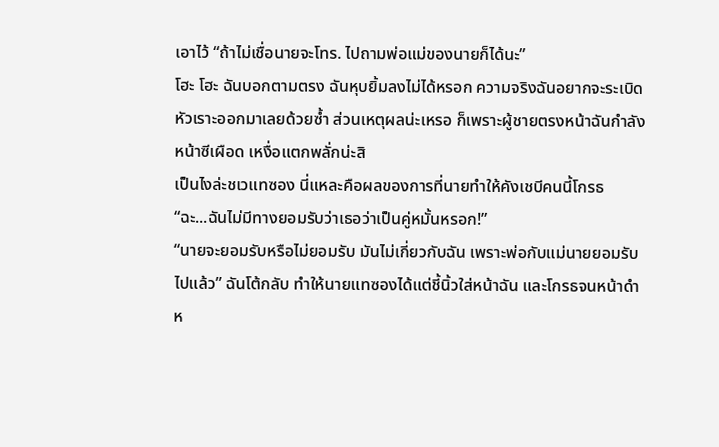เอาไว้ “ถ้าไม่เชื่อนายจะโทร. ไปถามพ่อแม่ของนายก็ได้นะ”
โฮะ โฮะ ฉันบอกตามตรง ฉันหุบยิ้มลงไม่ได้หรอก ความจริงฉันอยากจะระเบิดหัวเราะออกมาเลยด้วยซ้ำ ส่วนเหตุผลน่ะเหรอ ก็เพราะผู้ชายตรงหน้าฉันกำลังหน้าซีเผือด เหงื่อแตกพลั่กน่ะสิ
เป็นไงล่ะชเวแทซอง นี่แหละคือผลของการที่นายทำให้คังเชบีคนนี้โกรธ
“ฉะ...ฉันไม่มีทางยอมรับว่าเธอว่าเป็นคู่หมั้นหรอก!”
“นายจะยอมรับหรือไม่ยอมรับ มันไม่เกี่ยวกับฉัน เพราะพ่อกับแม่นายยอมรับไปแล้ว” ฉันโต้กลับ ทำให้นายแทซองได้แต่ชี้นิ้วใส่หน้าฉัน และโกรธจนหน้าดำห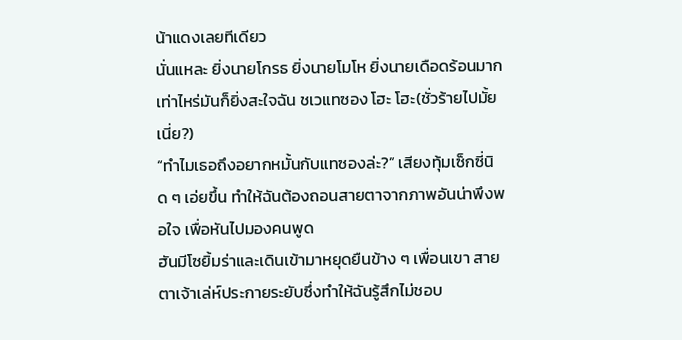น้าแดงเลยทีเดียว
นั่นแหละ ยิ่งนายโกรธ ยิ่งนายโมโห ยิ่งนายเดือดร้อนมากเท่าไหร่มันก็ยิ่งสะใจฉัน ชเวแทซอง โฮะ โฮะ(ชั่วร้ายไปมั้ยเนี่ย?)
“ทำไมเธอถึงอยากหมั้นกับแทซองล่ะ?” เสียงทุ้มเซ็กซี่นิด ๆ เอ่ยขึ้น ทำให้ฉันต้องถอนสายตาจากภาพอันน่าพึงพอใจ เพื่อหันไปมองคนพูด
ฮันมีโซยิ้มร่าและเดินเข้ามาหยุดยืนข้าง ๆ เพื่อนเขา สายตาเจ้าเล่ห์ประกายระยับซึ่งทำให้ฉันรู้สึกไม่ชอบ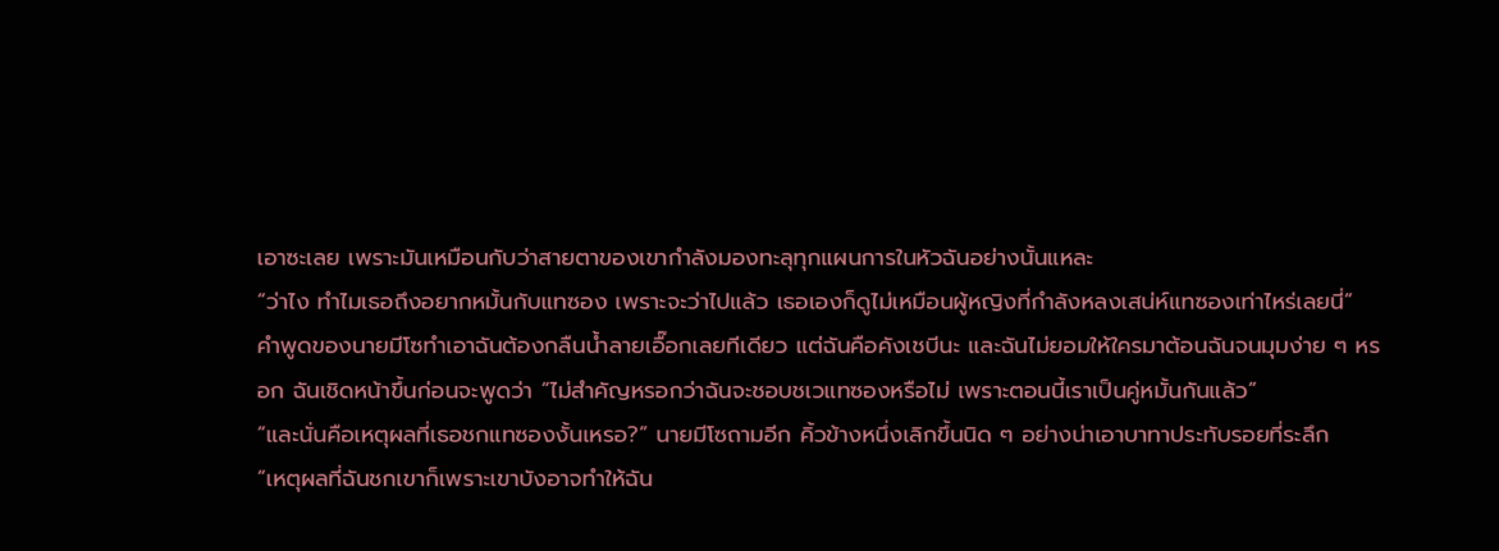เอาซะเลย เพราะมันเหมือนกับว่าสายตาของเขากำลังมองทะลุทุกแผนการในหัวฉันอย่างนั้นแหละ
“ว่าไง ทำไมเธอถึงอยากหมั้นกับแทซอง เพราะจะว่าไปแล้ว เธอเองก็ดูไม่เหมือนผู้หญิงที่กำลังหลงเสน่ห์แทซองเท่าไหร่เลยนี่”
คำพูดของนายมีโซทำเอาฉันต้องกลืนน้ำลายเอื๊อกเลยทีเดียว แต่ฉันคือคังเชบีนะ และฉันไม่ยอมให้ใครมาต้อนฉันจนมุมง่าย ๆ หรอก ฉันเชิดหน้าขึ้นก่อนจะพูดว่า “ไม่สำคัญหรอกว่าฉันจะชอบชเวแทซองหรือไม่ เพราะตอนนี้เราเป็นคู่หมั้นกันแล้ว”
“และนั่นคือเหตุผลที่เธอชกแทซองงั้นเหรอ?” นายมีโซถามอีก คิ้วข้างหนึ่งเลิกขึ้นนิด ๆ อย่างน่าเอาบาทาประทับรอยที่ระลึก
“เหตุผลที่ฉันชกเขาก็เพราะเขาบังอาจทำให้ฉัน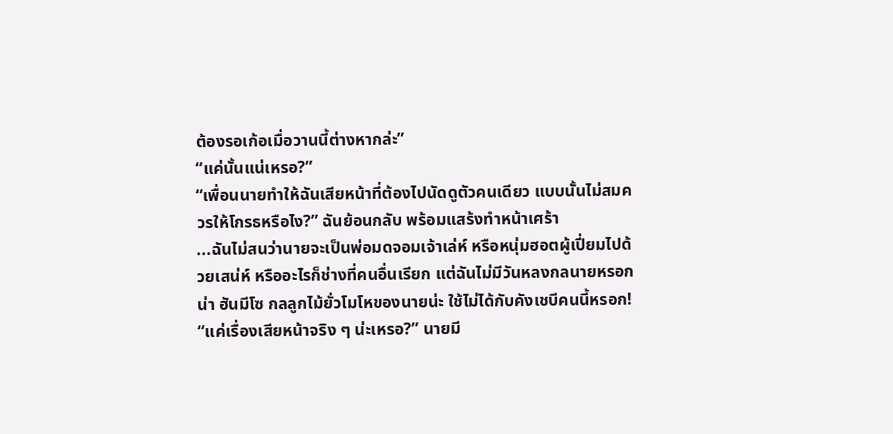ต้องรอเก้อเมื่อวานนี้ต่างหากล่ะ”
“แค่นั้นแน่เหรอ?”
“เพื่อนนายทำให้ฉันเสียหน้าที่ต้องไปนัดดูตัวคนเดียว แบบนั้นไม่สมควรให้โกรธหรือไง?” ฉันย้อนกลับ พร้อมแสร้งทำหน้าเศร้า
...ฉันไม่สนว่านายจะเป็นพ่อมดจอมเจ้าเล่ห์ หรือหนุ่มฮอตผู้เปี่ยมไปด้วยเสน่ห์ หรืออะไรก็ช่างที่คนอื่นเรียก แต่ฉันไม่มีวันหลงกลนายหรอกน่า ฮันมีโซ กลลูกไม้ยั่วโมโหของนายน่ะ ใช้ไม่ได้กับคังเชบีคนนี้หรอก!
“แค่เรื่องเสียหน้าจริง ๆ น่ะเหรอ?” นายมี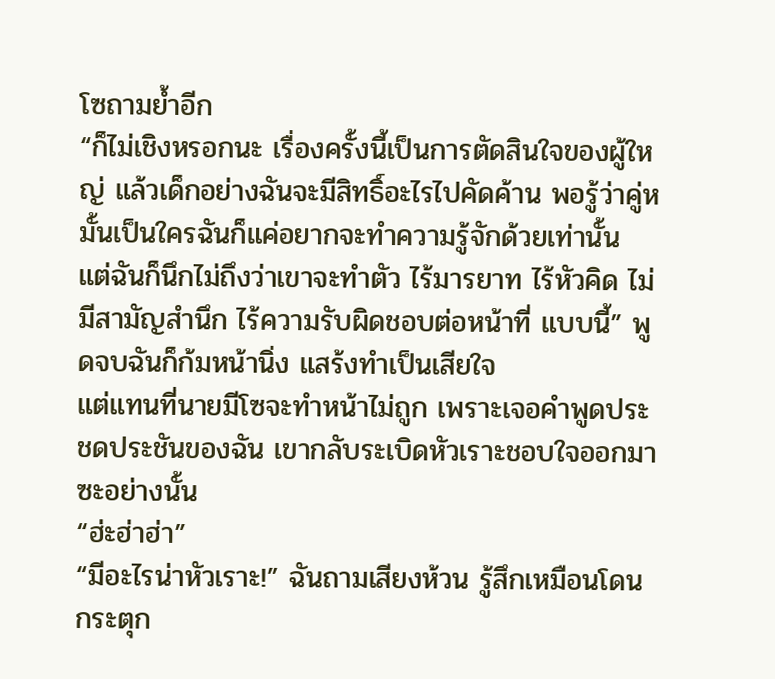โซถามย้ำอีก
“ก็ไม่เชิงหรอกนะ เรื่องครั้งนี้เป็นการตัดสินใจของผู้ใหญ่ แล้วเด็กอย่างฉันจะมีสิทธิ์อะไรไปคัดค้าน พอรู้ว่าคู่หมั้นเป็นใครฉันก็แค่อยากจะทำความรู้จักด้วยเท่านั้น แต่ฉันก็นึกไม่ถึงว่าเขาจะทำตัว ไร้มารยาท ไร้หัวคิด ไม่มีสามัญสำนึก ไร้ความรับผิดชอบต่อหน้าที่ แบบนี้” พูดจบฉันก็ก้มหน้านิ่ง แสร้งทำเป็นเสียใจ
แต่แทนที่นายมีโซจะทำหน้าไม่ถูก เพราะเจอคำพูดประชดประชันของฉัน เขากลับระเบิดหัวเราะชอบใจออกมาซะอย่างนั้น
“ฮ่ะฮ่าฮ่า”
“มีอะไรน่าหัวเราะ!” ฉันถามเสียงห้วน รู้สึกเหมือนโดนกระตุก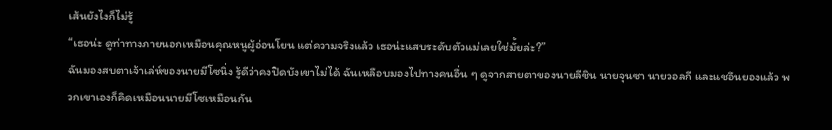เส้นยังไงก็ไม่รู้
“เธอน่ะ ดูท่าทางภายนอกเหมือนคุณหนูผู้อ่อนโยน แต่ความจริงแล้ว เธอน่ะแสบระดับตัวแม่เลยใช่มั้ยล่ะ?”
ฉันมองสบตาเจ้าเล่ห์ของนายมีโซนิ่ง รู้ดีว่าคงปิดบังเขาไม่ได้ ฉันเหลือบมองไปทางคนอื่น ๆ ดูจากสายตาของนายลีชิน นายจุนซา นายวอลกี และแชอึนยองแล้ว พวกเขาเองก็คิดเหมือนนายมีโซเหมือนกัน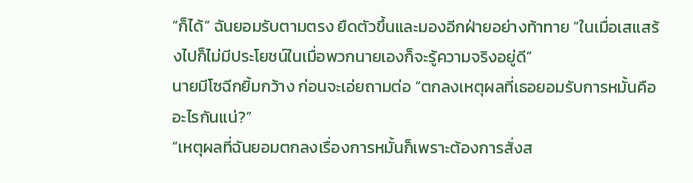“ก็ได้” ฉันยอมรับตามตรง ยืดตัวขึ้นและมองอีกฝ่ายอย่างท้าทาย “ในเมื่อเสแสร้งไปก็ไม่มีประโยชน์ในเมื่อพวกนายเองก็จะรู้ความจริงอยู่ดี”
นายมีโซฉีกยิ้มกว้าง ก่อนจะเอ่ยถามต่อ “ตกลงเหตุผลที่เธอยอมรับการหมั้นคืออะไรกันแน่?”
“เหตุผลที่ฉันยอมตกลงเรื่องการหมั้นก็เพราะต้องการสั่งส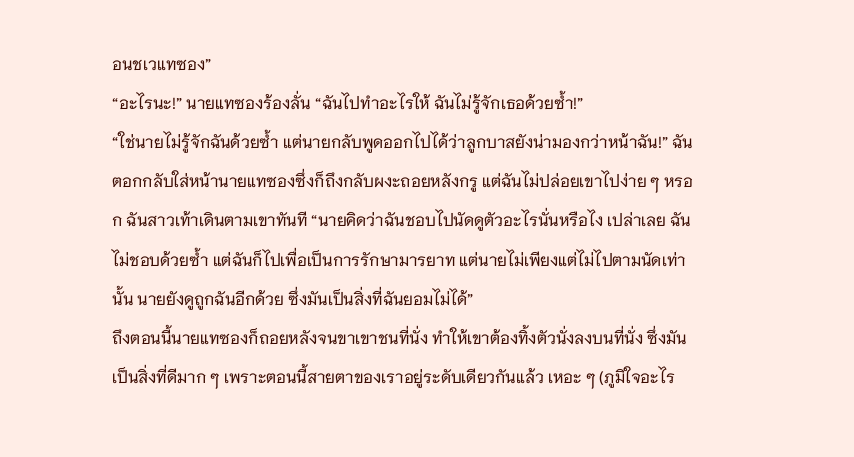อนชเวแทซอง”
“อะไรนะ!” นายแทซองร้องลั่น “ฉันไปทำอะไรให้ ฉันไม่รู้จักเธอด้วยซ้ำ!”
“ใช่นายไม่รู้จักฉันด้วยซ้ำ แต่นายกลับพูดออกไปได้ว่าลูกบาสยังน่ามองกว่าหน้าฉัน!” ฉันตอกกลับใส่หน้านายแทซองซึ่งก็ถึงกลับผงะถอยหลังกรู แต่ฉันไม่ปล่อยเขาไปง่าย ๆ หรอก ฉันสาวเท้าเดินตามเขาทันที “นายคิดว่าฉันชอบไปนัดดูตัวอะไรนั่นหรือไง เปล่าเลย ฉันไม่ชอบด้วยซ้ำ แต่ฉันก็ไปเพื่อเป็นการรักษามารยาท แต่นายไม่เพียงแต่ไม่ไปตามนัดเท่านั้น นายยังดูถูกฉันอีกด้วย ซึ่งมันเป็นสิ่งที่ฉันยอมไม่ได้”
ถึงตอนนี้นายแทซองก็ถอยหลังจนขาเขาชนที่นั่ง ทำให้เขาต้องทิ้งตัวนั่งลงบนที่นั่ง ซึ่งมันเป็นสิ่งที่ดีมาก ๆ เพราะตอนนี้สายตาของเราอยู่ระดับเดียวกันแล้ว เหอะ ๆ (ภูมิใจอะไร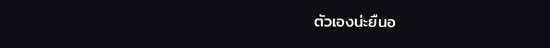ตัวเองน่ะยืนอ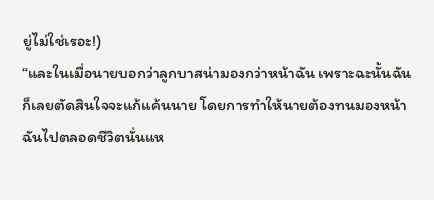ยู่ไม่ใช่เรอะ!)
“และในเมื่อนายบอกว่าลูกบาสน่ามองกว่าหน้าฉัน เพราะฉะนั้นฉันก็เลยตัดสินใจจะแก้แค้นนาย โดยการทำให้นายต้องทนมองหน้าฉันไปตลอดชีวิตนั่นแห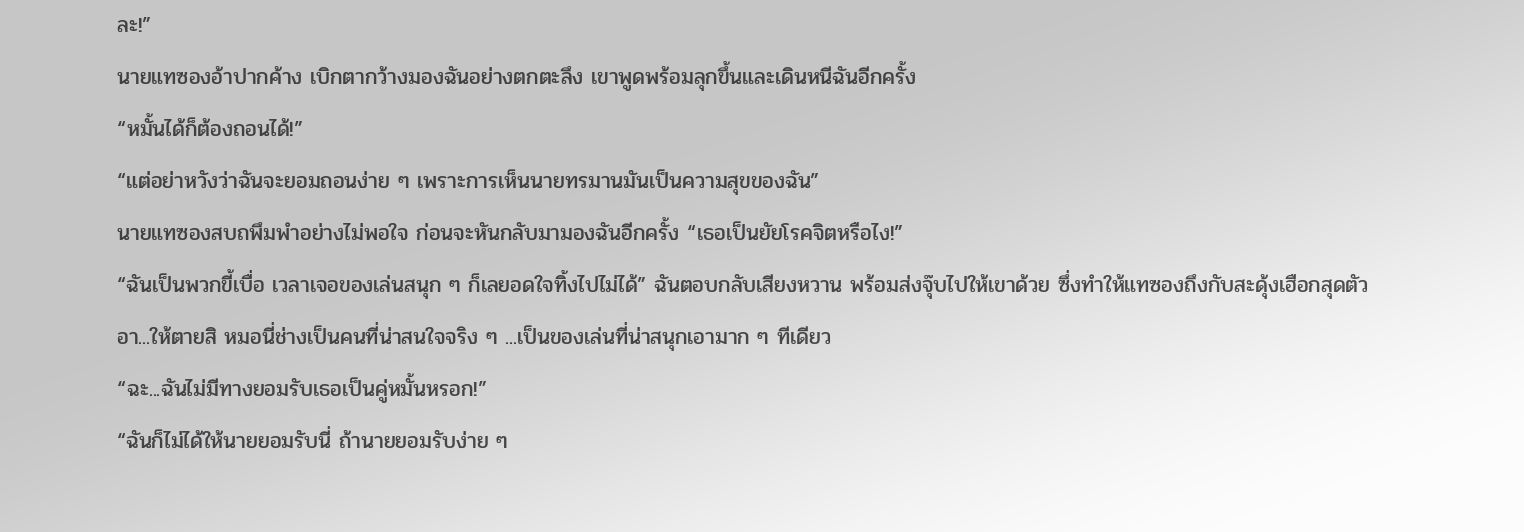ละ!”
นายแทซองอ้าปากค้าง เบิกตากว้างมองฉันอย่างตกตะลึง เขาพูดพร้อมลุกขึ้นและเดินหนีฉันอีกครั้ง
“หมั้นได้ก็ต้องถอนได้!”
“แต่อย่าหวังว่าฉันจะยอมถอนง่าย ๆ เพราะการเห็นนายทรมานมันเป็นความสุขของฉัน”
นายแทซองสบถพึมพำอย่างไม่พอใจ ก่อนจะหันกลับมามองฉันอีกครั้ง “เธอเป็นยัยโรคจิตหรือไง!”
“ฉันเป็นพวกขี้เบื่อ เวลาเจอของเล่นสนุก ๆ ก็เลยอดใจทิ้งไปไม่ได้” ฉันตอบกลับเสียงหวาน พร้อมส่งจุ๊บไปให้เขาด้วย ซึ่งทำให้แทซองถึงกับสะดุ้งเฮือกสุดตัว
อา...ให้ตายสิ หมอนี่ช่างเป็นคนที่น่าสนใจจริง ๆ ...เป็นของเล่นที่น่าสนุกเอามาก ๆ ทีเดียว
“ฉะ...ฉันไม่มีทางยอมรับเธอเป็นคู่หมั้นหรอก!”
“ฉันก็ไม่ได้ให้นายยอมรับนี่ ถ้านายยอมรับง่าย ๆ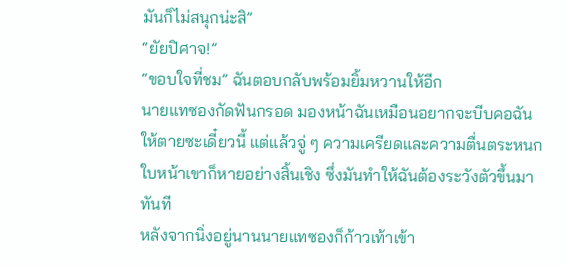มันก็ไม่สนุกน่ะสิ”
“ยัยปิศาจ!”
“ขอบใจที่ชม” ฉันตอบกลับพร้อมยิ้มหวานให้อีก
นายแทซองกัดฟันกรอด มองหน้าฉันเหมือนอยากจะบีบคอฉันให้ตายซะเดี๋ยวนี้ แต่แล้วจู่ ๆ ความเครียดและความตื่นตระหนกใบหน้าเขาก็หายอย่างสิ้นเชิง ซึ่งมันทำให้ฉันต้องระวังตัวขึ้นมาทันที
หลังจากนิ่งอยู่นานนายแทซองก็ก้าวเท้าเข้า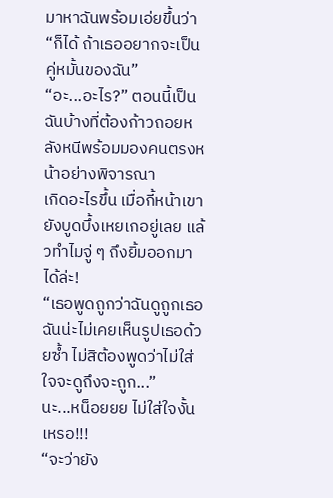มาหาฉันพร้อมเอ่ยขึ้นว่า “ก็ได้ ถ้าเธออยากจะเป็นคู่หมั้นของฉัน”
“อะ...อะไร?” ตอนนี้เป็นฉันบ้างที่ต้องก้าวถอยหลังหนีพร้อมมองคนตรงหน้าอย่างพิจารณา
เกิดอะไรขึ้น เมื่อกี้หน้าเขายังบูดบึ้งเหยเกอยู่เลย แล้วทำไมจู่ ๆ ถึงยิ้มออกมาได้ล่ะ!
“เธอพูดถูกว่าฉันดูถูกเธอ ฉันน่ะไม่เคยเห็นรูปเธอด้วยซ้ำ ไม่สิต้องพูดว่าไม่ใส่ใจจะดูถึงจะถูก...”
นะ...หน็อยยย ไม่ใส่ใจงั้นเหรอ!!!
“จะว่ายัง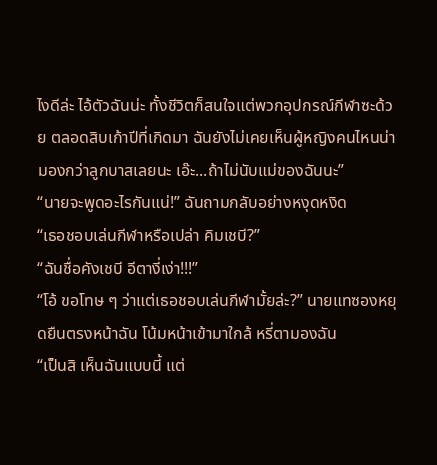ไงดีล่ะ ไอ้ตัวฉันน่ะ ทั้งชีวิตก็สนใจแต่พวกอุปกรณ์กีฬาซะด้วย ตลอดสิบเก้าปีที่เกิดมา ฉันยังไม่เคยเห็นผู้หญิงคนไหนน่ามองกว่าลูกบาสเลยนะ เอ๊ะ...ถ้าไม่นับแม่ของฉันนะ”
“นายจะพูดอะไรกันแน่!” ฉันถามกลับอย่างหงุดหงิด
“เธอชอบเล่นกีฬาหรือเปล่า คิมเชบี?”
“ฉันชื่อคังเชบี อีตางี่เง่า!!!”
“โอ้ ขอโทษ ๆ ว่าแต่เธอชอบเล่นกีฬามั้ยล่ะ?” นายแทซองหยุดยืนตรงหน้าฉัน โน้มหน้าเข้ามาใกล้ หรี่ตามองฉัน
“เป็นสิ เห็นฉันแบบนี้ แต่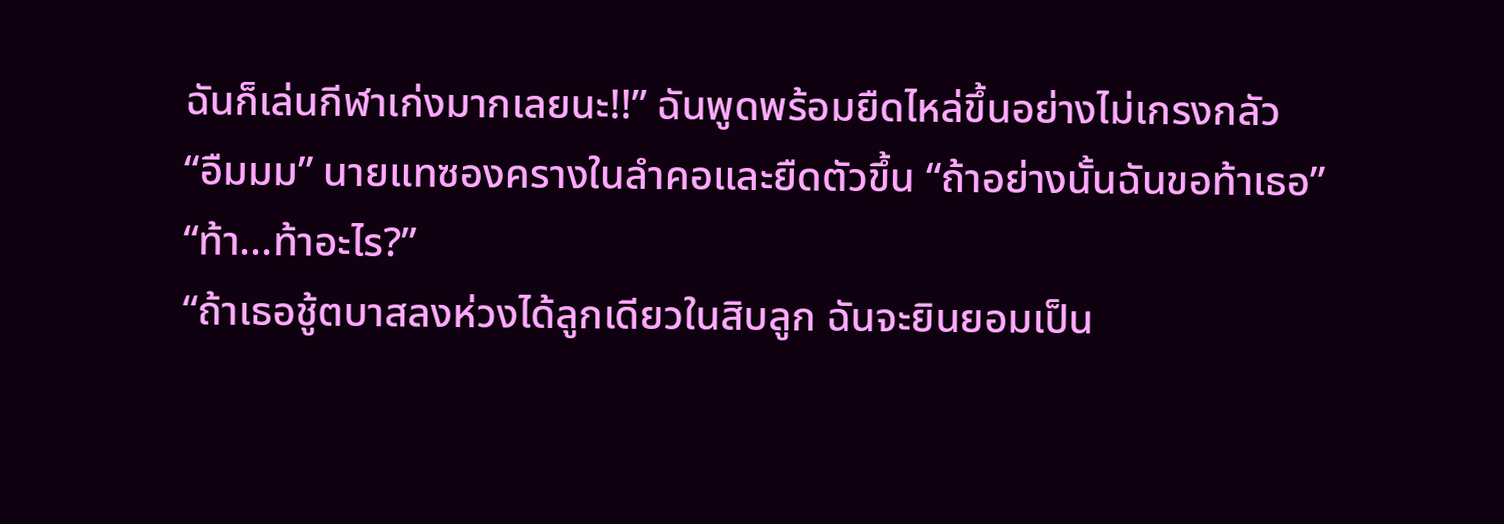ฉันก็เล่นกีฬาเก่งมากเลยนะ!!” ฉันพูดพร้อมยืดไหล่ขึ้นอย่างไม่เกรงกลัว
“อืมมม” นายแทซองครางในลำคอและยืดตัวขึ้น “ถ้าอย่างนั้นฉันขอท้าเธอ”
“ท้า...ท้าอะไร?”
“ถ้าเธอชู้ตบาสลงห่วงได้ลูกเดียวในสิบลูก ฉันจะยินยอมเป็น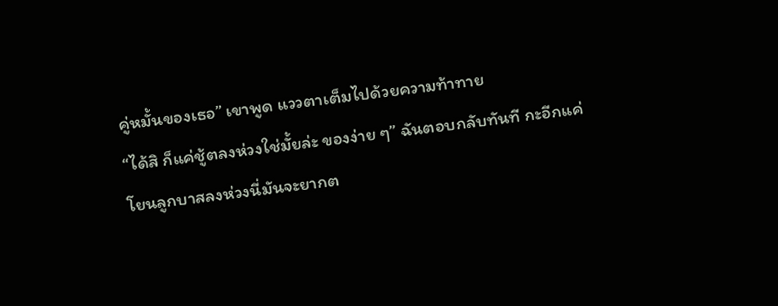คู่หมั้นของเธอ” เขาพูด แววตาเต็มไปด้วยความท้าทาย
“ได้สิ ก็แค่ชู้ตลงห่วงใช่มั้ยล่ะ ของง่าย ๆ” ฉันตอบกลับทันที กะอีกแค่โยนลูกบาสลงห่วงนี่มันจะยากต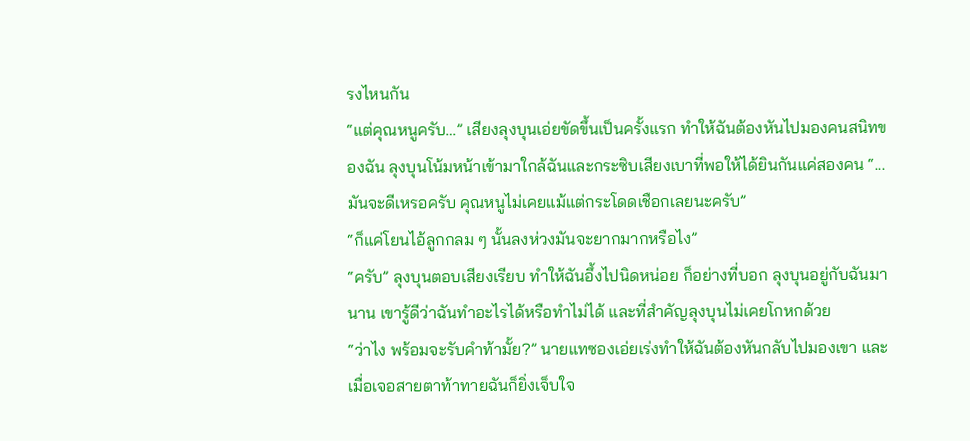รงไหนกัน
“แต่คุณหนูครับ…” เสียงลุงบุนเอ่ยขัดขึ้นเป็นครั้งแรก ทำให้ฉันต้องหันไปมองคนสนิทของฉัน ลุงบุนโน้มหน้าเข้ามาใกล้ฉันและกระซิบเสียงเบาที่พอให้ได้ยินกันแค่สองคน “...มันจะดีเหรอครับ คุณหนูไม่เคยแม้แต่กระโดดเชือกเลยนะครับ”
“ก็แค่โยนไอ้ลูกกลม ๆ นั้นลงห่วงมันจะยากมากหรือไง”
“ครับ” ลุงบุนตอบเสียงเรียบ ทำให้ฉันอึ้งไปนิดหน่อย ก็อย่างที่บอก ลุงบุนอยู่กับฉันมานาน เขารู้ดีว่าฉันทำอะไรได้หรือทำไม่ได้ และที่สำคัญลุงบุนไม่เคยโกหกด้วย
“ว่าไง พร้อมจะรับคำท้ามั้ย?” นายแทซองเอ่ยเร่งทำให้ฉันต้องหันกลับไปมองเขา และเมื่อเจอสายตาท้าทายฉันก็ยิ่งเจ็บใจ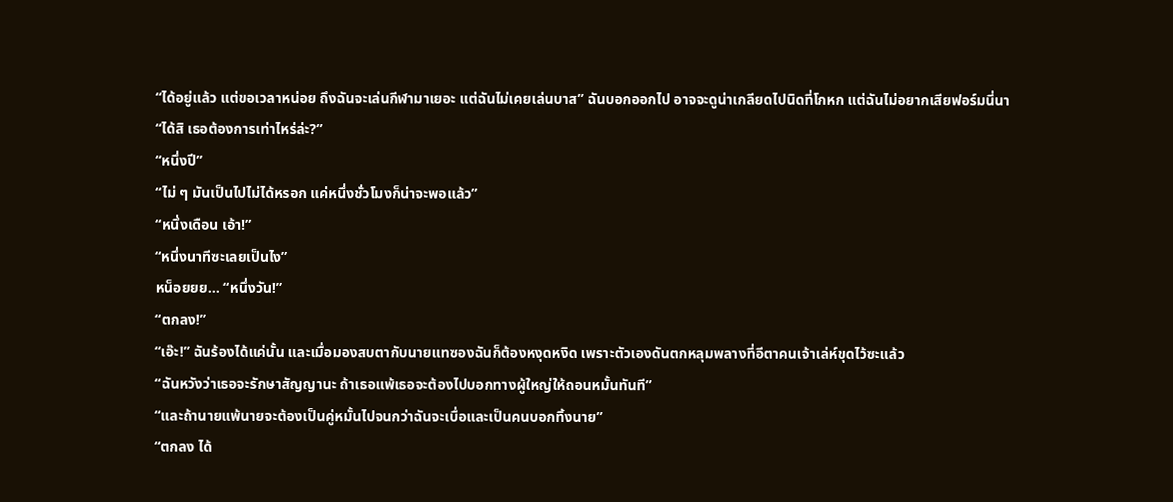“ได้อยู่แล้ว แต่ขอเวลาหน่อย ถึงฉันจะเล่นกีฬามาเยอะ แต่ฉันไม่เคยเล่นบาส” ฉันบอกออกไป อาจจะดูน่าเกลียดไปนิดที่โกหก แต่ฉันไม่อยากเสียฟอร์มนี่นา
“ได้สิ เธอต้องการเท่าไหร่ล่ะ?”
“หนึ่งปี”
“ไม่ ๆ มันเป็นไปไม่ได้หรอก แค่หนึ่งชั่วโมงก็น่าจะพอแล้ว”
“หนึ่งเดือน เอ้า!”
“หนึ่งนาทีซะเลยเป็นไง”
หน็อยยย... “หนึ่งวัน!”
“ตกลง!”
“เอ๊ะ!” ฉันร้องได้แค่นั้น และเมื่อมองสบตากับนายแทซองฉันก็ต้องหงุดหงิด เพราะตัวเองดันตกหลุมพลางที่อีตาคนเจ้าเล่ห์ขุดไว้ซะแล้ว
“ฉันหวังว่าเธอจะรักษาสัญญานะ ถ้าเธอแพ้เธอจะต้องไปบอกทางผู้ใหญ่ให้ถอนหมั้นทันที”
“และถ้านายแพ้นายจะต้องเป็นคู่หมั้นไปจนกว่าฉันจะเบื่อและเป็นคนบอกทิ้งนาย”
“ตกลง ได้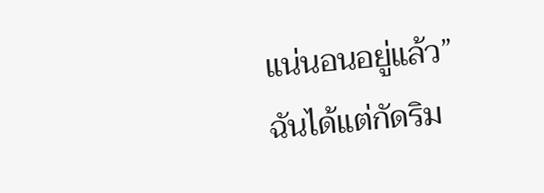แน่นอนอยู่แล้ว”
ฉันได้แต่กัดริม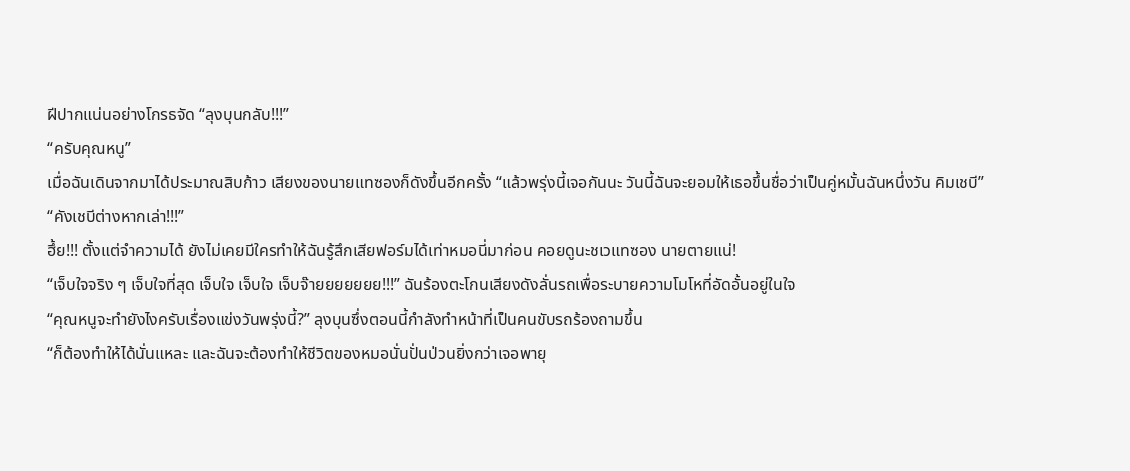ฝีปากแน่นอย่างโกรธจัด “ลุงบุนกลับ!!!”
“ครับคุณหนู”
เมื่อฉันเดินจากมาได้ประมาณสิบก้าว เสียงของนายแทซองก็ดังขึ้นอีกครั้ง “แล้วพรุ่งนี้เจอกันนะ วันนี้ฉันจะยอมให้เธอขึ้นชื่อว่าเป็นคู่หมั้นฉันหนึ่งวัน คิมเชบี”
“คังเชบีต่างหากเล่า!!!”
ฮึ้ย!!! ตั้งแต่จำความได้ ยังไม่เคยมีใครทำให้ฉันรู้สึกเสียฟอร์มได้เท่าหมอนี่มาก่อน คอยดูนะชเวแทซอง นายตายแน่!
“เจ็บใจจริง ๆ เจ็บใจที่สุด เจ็บใจ เจ็บใจ เจ็บจ๊ายยยยยยย!!!” ฉันร้องตะโกนเสียงดังลั่นรถเพื่อระบายความโมโหที่อัดอั้นอยู่ในใจ
“คุณหนูจะทำยังไงครับเรื่องแข่งวันพรุ่งนี้?” ลุงบุนซึ่งตอนนี้กำลังทำหน้าที่เป็นคนขับรถร้องถามขึ้น
“ก็ต้องทำให้ได้นั่นแหละ และฉันจะต้องทำให้ชีวิตของหมอนั่นปั่นป่วนยิ่งกว่าเจอพายุ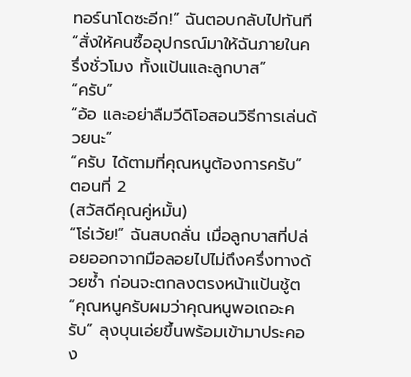ทอร์นาโดซะอีก!” ฉันตอบกลับไปทันที “สั่งให้คนซื้ออุปกรณ์มาให้ฉันภายในครึ่งชั่วโมง ทั้งแป้นและลูกบาส”
“ครับ”
“อ้อ และอย่าลืมวีดิโอสอนวิธีการเล่นด้วยนะ”
“ครับ ได้ตามที่คุณหนูต้องการครับ”
ตอนที่ 2
(สวัสดีคุณคู่หมั้น)
“โธ่เว้ย!” ฉันสบถลั่น เมื่อลูกบาสที่ปล่อยออกจากมือลอยไปไม่ถึงครึ่งทางด้วยซ้ำ ก่อนจะตกลงตรงหน้าแป้นชู้ต
“คุณหนูครับผมว่าคุณหนูพอเถอะครับ” ลุงบุนเอ่ยขึ้นพร้อมเข้ามาประคอง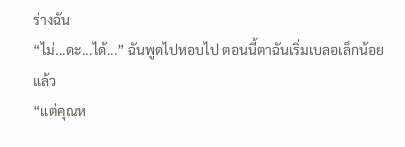ร่างฉัน
“ไม่...ดะ...ได้...” ฉันพูดไปหอบไป ตอนนี้ตาฉันเริ่มเบลอเล็กน้อยแล้ว
“แต่คุณห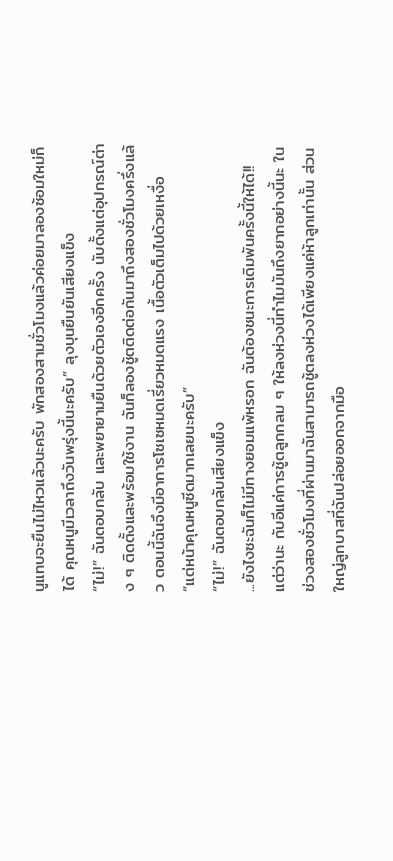นูแทบจะยืนไม่ไหวแล้วนะครับ พักสองสามชั่วโมงแล้วค่อยมาลองซ้อมใหม่ก็ได้ คุณหนูมีเวลาถึงวันพรุ่งนี้นะครับ” ลุงบุนยืนยันเสียงแข็ง
“ไม่!” ฉันตอบกลับ และพยายามยืนด้วยตัวเองอีกครั้ง นับตั้งแต่อุปกรณ์ต่าง ๆ ติดตั้งและพร้อมใช้งาน ฉันก็ลองชู้ตติดต่อกันมาถึงสองชั่วโมงครึ่งแล้ว ตอนนี้ฉันจึงมีอาการโซเซหมดเรี่ยวหมดแรง เนื้อตัวเต็มไปด้วยเหงื่อ
“แต่หน้าคุณหนูซีดมากเลยนะครับ”
“ไม่!” ฉันตอบกลับเสียงแข็ง
...ยังไงซะฉันก็ไม่มีทางยอมแพ้หรอก ฉันต้องชนะการเดิมพันครั้งนี้ให้ได้!! แต่ว่านะ กับอีแค่การชู้ตลูกกลม ๆ ให้ลงห่วงนี่ทำไมมันถึงยากอย่างนี้นะ ในช่วงสองชั่วโมงที่ผ่านมาฉันสามารถชู้ตลงห่วงได้เพียงแค่ห้าลูกเท่านั้น ส่วนใหญ่ลูกบาสที่ฉันปล่อยออกจากมือ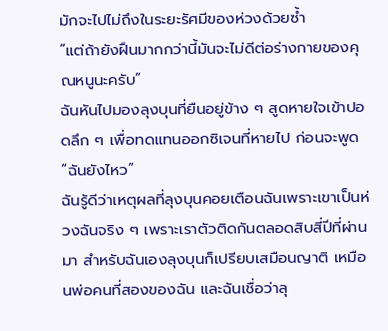มักจะไปไม่ถึงในระยะรัศมีของห่วงด้วยซ้ำ
“แต่ถ้ายังฝืนมากกว่านี้มันจะไม่ดีต่อร่างกายของคุณหนูนะครับ”
ฉันหันไปมองลุงบุนที่ยืนอยู่ข้าง ๆ สูดหายใจเข้าปอดลึก ๆ เพื่อทดแทนออกซิเจนที่หายไป ก่อนจะพูด “ฉันยังไหว”
ฉันรู้ดีว่าเหตุผลที่ลุงบุนคอยเตือนฉันเพราะเขาเป็นห่วงฉันจริง ๆ เพราะเราตัวติดกันตลอดสิบสี่ปีที่ผ่านมา สำหรับฉันเองลุงบุนก็เปรียบเสมือนญาติ เหมือนพ่อคนที่สองของฉัน และฉันเชื่อว่าลุ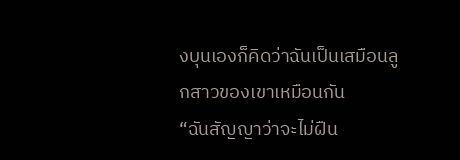งบุนเองก็คิดว่าฉันเป็นเสมือนลูกสาวของเขาเหมือนกัน
“ฉันสัญญาว่าจะไม่ฝืน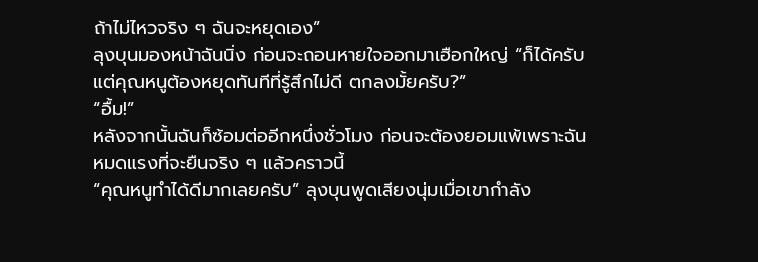ถ้าไม่ไหวจริง ๆ ฉันจะหยุดเอง”
ลุงบุนมองหน้าฉันนิ่ง ก่อนจะถอนหายใจออกมาเฮือกใหญ่ “ก็ได้ครับ แต่คุณหนูต้องหยุดทันทีที่รู้สึกไม่ดี ตกลงมั้ยครับ?”
“อื้ม!”
หลังจากนั้นฉันก็ซ้อมต่ออีกหนึ่งชั่วโมง ก่อนจะต้องยอมแพ้เพราะฉันหมดแรงที่จะยืนจริง ๆ แล้วคราวนี้
“คุณหนูทำได้ดีมากเลยครับ” ลุงบุนพูดเสียงนุ่มเมื่อเขากำลัง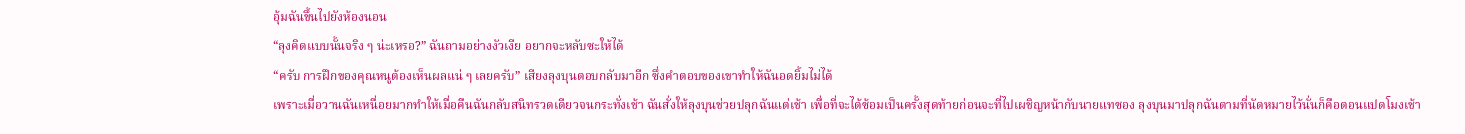อุ้มฉันขึ้นไปยังห้องนอน
“ลุงคิดแบบนั้นจริง ๆ น่ะเหรอ?” ฉันถามอย่างงัวเงีย อยากจะหลับซะให้ได้
“ครับ การฝึกของคุณหนูต้องเห็นผลแน่ ๆ เลยครับ” เสียงลุงบุนตอบกลับมาอีก ซึ่งคำตอบของเขาทำให้ฉันอดยิ้มไม่ได้
เพราะเมื่อวานฉันเหนื่อยมากทำให้เมื่อคืนฉันกลับสนิทรวดเดียวจนกระทั่งเช้า ฉันสั่งให้ลุงบุนช่วยปลุกฉันแต่เช้า เพื่อที่จะได้ซ้อมเป็นครั้งสุดท้ายก่อนจะที่ไปเผชิญหน้ากับนายแทซอง ลุงบุนมาปลุกฉันตามที่นัดหมายไว้นั่นก็คือตอนแปดโมงเช้า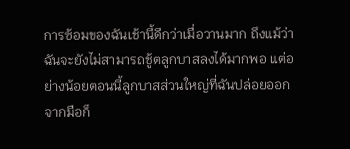การซ้อมของฉันเช้านี้ดีกว่าเมื่อวานมาก ถึงแม้ว่าฉันจะยังไม่สามารถชู้ตลูกบาสลงได้มากพอ แต่อย่างน้อยตอนนี้ลูกบาสส่วนใหญ่ที่ฉันปล่อยออกจากมือก็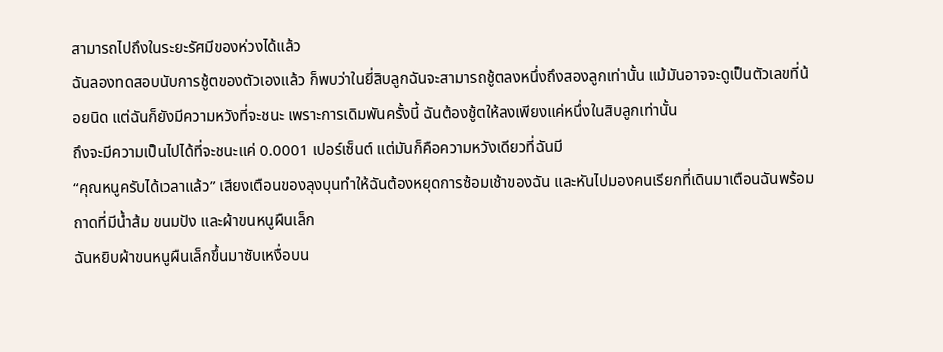สามารถไปถึงในระยะรัศมีของห่วงได้แล้ว
ฉันลองทดสอบนับการชู้ตของตัวเองแล้ว ก็พบว่าในยี่สิบลูกฉันจะสามารถชู้ตลงหนึ่งถึงสองลูกเท่านั้น แม้มันอาจจะดูเป็นตัวเลขที่น้อยนิด แต่ฉันก็ยังมีความหวังที่จะชนะ เพราะการเดิมพันครั้งนี้ ฉันต้องชู้ตให้ลงเพียงแค่หนึ่งในสิบลูกเท่านั้น
ถึงจะมีความเป็นไปได้ที่จะชนะแค่ 0.0001 เปอร์เซ็นต์ แต่มันก็คือความหวังเดียวที่ฉันมี
“คุณหนูครับได้เวลาแล้ว” เสียงเตือนของลุงบุนทำให้ฉันต้องหยุดการซ้อมเช้าของฉัน และหันไปมองคนเรียกที่เดินมาเตือนฉันพร้อมถาดที่มีน้ำส้ม ขนมปัง และผ้าขนหนูผืนเล็ก
ฉันหยิบผ้าขนหนูผืนเล็กขึ้นมาซับเหงื่อบน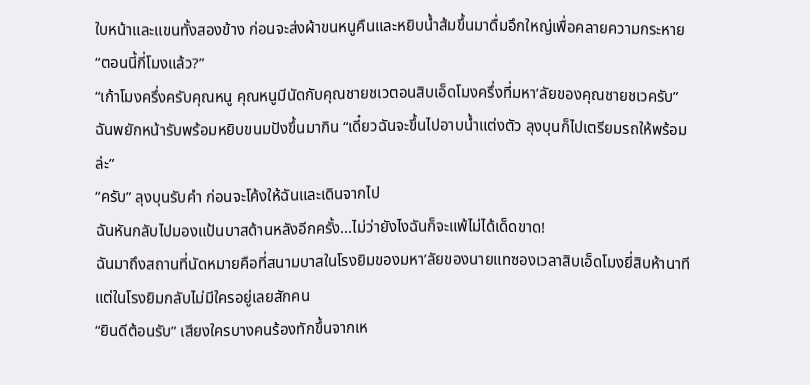ใบหน้าและแขนทั้งสองข้าง ก่อนจะส่งผ้าขนหนูคืนและหยิบน้ำส้มขึ้นมาดื่มอึกใหญ่เพื่อคลายความกระหาย
“ตอนนี้กี่โมงแล้ว?”
“เก้าโมงครึ่งครับคุณหนู คุณหนูมีนัดกับคุณชายชเวตอนสิบเอ็ดโมงครึ่งที่มหา’ลัยของคุณชายชเวครับ”
ฉันพยักหน้ารับพร้อมหยิบขนมปังขึ้นมากิน “เดี๋ยวฉันจะขึ้นไปอาบน้ำแต่งตัว ลุงบุนก็ไปเตรียมรถให้พร้อมล่ะ”
“ครับ” ลุงบุนรับคำ ก่อนจะโค้งให้ฉันและเดินจากไป
ฉันหันกลับไปมองแป้นบาสด้านหลังอีกครั้ง...ไม่ว่ายังไงฉันก็จะแพ้ไม่ได้เด็ดขาด!
ฉันมาถึงสถานที่นัดหมายคือที่สนามบาสในโรงยิมของมหา’ลัยของนายแทซองเวลาสิบเอ็ดโมงยี่สิบห้านาที แต่ในโรงยิมกลับไม่มีใครอยู่เลยสักคน
“ยินดีต้อนรับ” เสียงใครบางคนร้องทักขึ้นจากเห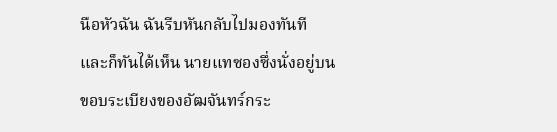นือหัวฉัน ฉันรีบหันกลับไปมองทันที และก็ทันได้เห็น นายแทซองซึ่งนั่งอยู่บนขอบระเบียงของอัฒจันทร์กระ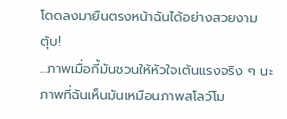โดดลงมายืนตรงหน้าฉันได้อย่างสวยงาม
ตุ้บ!
...ภาพเมื่อกี้มันชวนให้หัวใจเต้นแรงจริง ๆ นะ ภาพที่ฉันเห็นมันเหมือนภาพสโลว์โม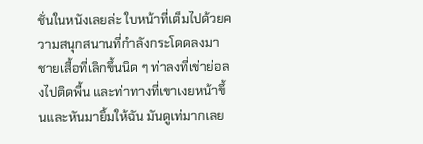ชั่นในหนังเลยล่ะ ใบหน้าที่เต็มไปด้วยความสนุกสนานที่กำลังกระโดดลงมา ชายเสื้อที่เลิกขึ้นนิด ๆ ท่าลงที่เข่าย่อลงไปติดพื้น และท่าทางที่เขาเงยหน้าขึ้นและหันมายิ้มให้ฉัน มันดูเท่มากเลย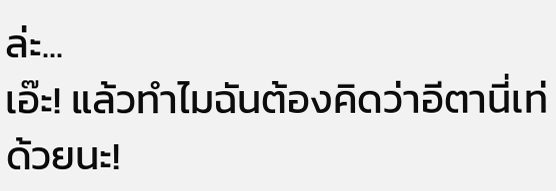ล่ะ...
เอ๊ะ! แล้วทำไมฉันต้องคิดว่าอีตานี่เท่ด้วยนะ!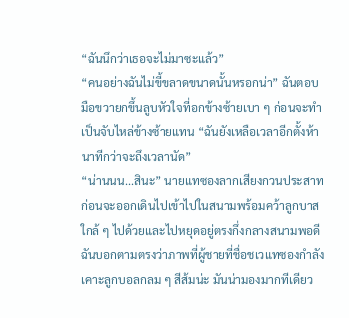“ฉันนึกว่าเธอจะไม่มาซะแล้ว”
“คนอย่างฉันไม่ขี้ขลาดขนาดนั้นหรอกน่า” ฉันตอบ มือขวายกขึ้นลูบหัวใจที่อกข้างซ้ายเบา ๆ ก่อนจะทำเป็นจับไหล่ข้างซ้ายแทน “ฉันยังเหลือเวลาอีกตั้งห้านาทีกว่าจะถึงเวลานัด”
“น่านนน...สินะ” นายแทซองลากเสียงกวนประสาท ก่อนจะออกเดินไปเข้าไปในสนามพร้อมคว้าลูกบาสใกล้ ๆ ไปด้วยและไปหยุดอยู่ตรงกึ่งกลางสนามพอดี
ฉันบอกตามตรงว่าภาพที่ผู้ชายที่ชื่อชเวแทซองกำลังเคาะลูกบอลกลม ๆ สีส้มน่ะ มันน่ามองมากทีเดียว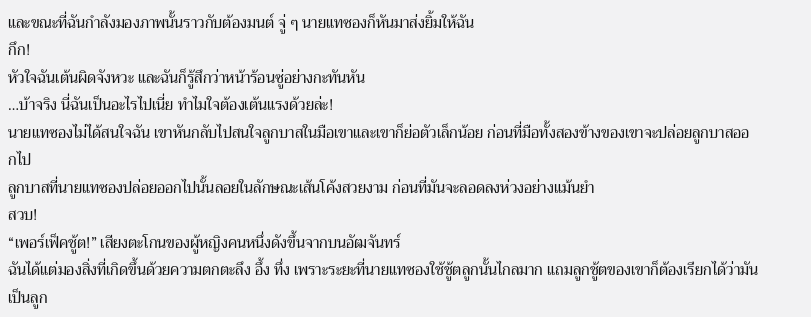และขณะที่ฉันกำลังมองภาพนั้นราวกับต้องมนต์ จู่ ๆ นายแทซองก็หันมาส่งยิ้มให้ฉัน
กึก!
หัวใจฉันเต้นผิดจังหวะ และฉันก็รู้สึกว่าหน้าร้อนซู่อย่างกะทันหัน
…บ้าจริง นี่ฉันเป็นอะไรไปเนี่ย ทำไมใจต้องเต้นแรงด้วยล่ะ!
นายแทซองไม่ได้สนใจฉัน เขาหันกลับไปสนใจลูกบาสในมือเขาและเขาก็ย่อตัวเล็กน้อย ก่อนที่มือทั้งสองข้างของเขาจะปล่อยลูกบาสออกไป
ลูกบาสที่นายแทซองปล่อยออกไปนั้นลอยในลักษณะเส้นโค้งสวยงาม ก่อนที่มันจะลอดลงห่วงอย่างแม้นยำ
สวบ!
“เพอร์เฟ็คชู้ต!” เสียงตะโกนของผู้หญิงคนหนึ่งดังขึ้นจากบนอัฒจันทร์
ฉันได้แต่มองสิ่งที่เกิดขึ้นด้วยความตกตะลึง อึ้ง ทึ่ง เพราะระยะที่นายแทซองใช้ชู้ตลูกนั้นไกลมาก แถมลูกชู้ตของเขาก็ต้องเรียกได้ว่ามันเป็นลูก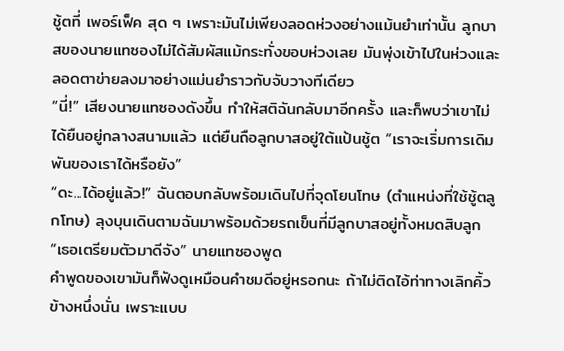ชู้ตที่ เพอร์เฟ็ค สุด ๆ เพราะมันไม่เพียงลอดห่วงอย่างแม้นยำเท่านั้น ลูกบาสของนายแทซองไม่ได้สัมผัสแม้กระทั่งขอบห่วงเลย มันพุ่งเข้าไปในห่วงและลอดตาข่ายลงมาอย่างแม่นยำราวกับจับวางทีเดียว
“นี่!” เสียงนายแทซองดังขึ้น ทำให้สติฉันกลับมาอีกครั้ง และก็พบว่าเขาไม่ได้ยืนอยู่กลางสนามแล้ว แต่ยืนถือลูกบาสอยู่ใต้แป้นชู้ต “เราจะเริ่มการเดิมพันของเราได้หรือยัง”
“ดะ...ได้อยู่แล้ว!” ฉันตอบกลับพร้อมเดินไปที่จุดโยนโทษ (ตำแหน่งที่ใช้ชู้ตลูกโทษ) ลุงบุนเดินตามฉันมาพร้อมด้วยรถเข็นที่มีลูกบาสอยู่ทั้งหมดสิบลูก
“เธอเตรียมตัวมาดีจัง” นายแทซองพูด
คำพูดของเขามันก็ฟังดูเหมือนคำชมดีอยู่หรอกนะ ถ้าไม่ติดไอ้ท่าทางเลิกคิ้วข้างหนึ่งนั่น เพราะแบบ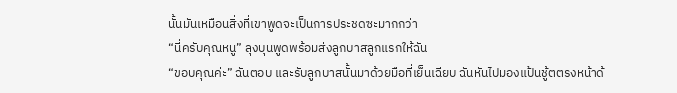นั้นมันเหมือนสิ่งที่เขาพูดจะเป็นการประชดซะมากกว่า
“นี่ครับคุณหนู” ลุงบุนพูดพร้อมส่งลูกบาสลูกแรกให้ฉัน
“ขอบคุณค่ะ” ฉันตอบ และรับลูกบาสนั้นมาด้วยมือที่เย็นเฉียบ ฉันหันไปมองแป้นชู้ตตรงหน้าด้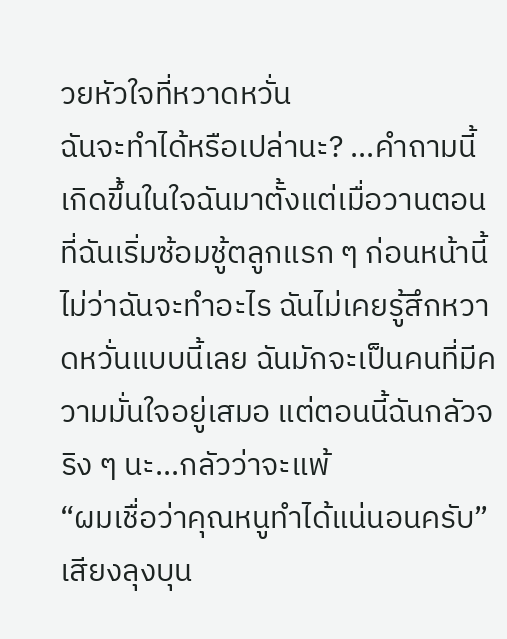วยหัวใจที่หวาดหวั่น
ฉันจะทำได้หรือเปล่านะ? ...คำถามนี้เกิดขึ้นในใจฉันมาตั้งแต่เมื่อวานตอนที่ฉันเริ่มซ้อมชู้ตลูกแรก ๆ ก่อนหน้านี้ไม่ว่าฉันจะทำอะไร ฉันไม่เคยรู้สึกหวาดหวั่นแบบนี้เลย ฉันมักจะเป็นคนที่มีความมั่นใจอยู่เสมอ แต่ตอนนี้ฉันกลัวจริง ๆ นะ...กลัวว่าจะแพ้
“ผมเชื่อว่าคุณหนูทำได้แน่นอนครับ” เสียงลุงบุน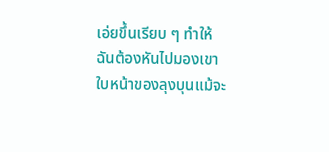เอ่ยขึ้นเรียบ ๆ ทำให้ฉันต้องหันไปมองเขา ใบหน้าของลุงบุนแม้จะ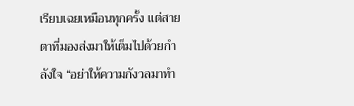เรียบเฉยเหมือนทุกครั้ง แต่สายตาที่มองส่งมาให้เต็มไปด้วยกำลังใจ “อย่าให้ความกังวลมาทำ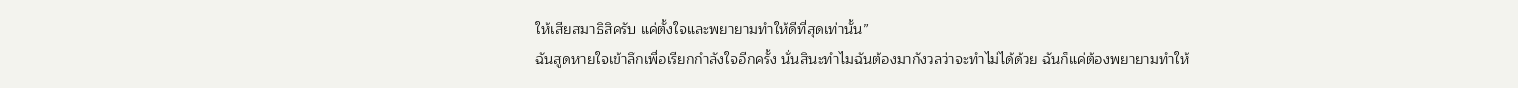ให้เสียสมาธิสิครับ แค่ตั้งใจและพยายามทำให้ดีที่สุดเท่านั้น”
ฉันสูดหายใจเข้าลึกเพื่อเรียกกำลังใจอีกครั้ง นั่นสินะทำไมฉันต้องมากังวลว่าจะทำไม่ได้ด้วย ฉันก็แค่ต้องพยายามทำให้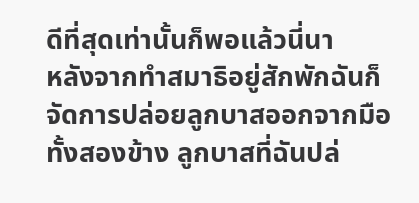ดีที่สุดเท่านั้นก็พอแล้วนี่นา
หลังจากทำสมาธิอยู่สักพักฉันก็จัดการปล่อยลูกบาสออกจากมือทั้งสองข้าง ลูกบาสที่ฉันปล่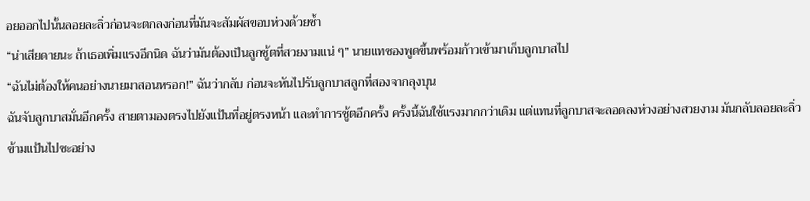อยออกไปนั้นลอยละลิ่วก่อนจะตกลงก่อนที่มันจะสัมผัสขอบห่วงด้วยซ้ำ
“น่าเสียดายนะ ถ้าเธอเพิ่มแรงอีกนิด ฉันว่ามันต้องเป็นลูกชู้ตที่สวยงามแน่ ๆ” นายแทซองพูดขึ้นพร้อมก้าวเข้ามาเก็บลูกบาสไป
“ฉันไม่ต้องให้คนอย่างนายมาสอนหรอก!” ฉันว่ากลับ ก่อนจะหันไปรับลูกบาสลูกที่สองจากลุงบุน
ฉันจับลูกบาสมั่นอีกครั้ง สายตามองตรงไปยังแป้นที่อยู่ตรงหน้า และทำการชู้ตอีกครั้ง ครั้งนี้ฉันใช้แรงมากกว่าเดิม แต่แทนที่ลูกบาสจะลอดลงห่วงอย่างสวยงาม มันกลับลอยละลิ่วข้ามแป้นไปซะอย่าง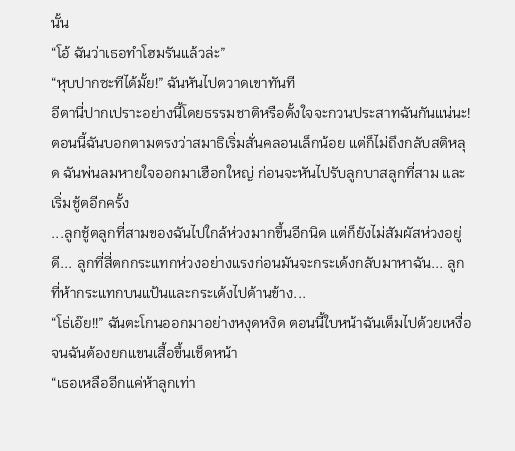นั้น
“โอ้ ฉันว่าเธอทำโฮมรันแล้วล่ะ”
“หุบปากซะทีได้มั้ย!” ฉันหันไปตวาดเขาทันที
อีตานี่ปากเปราะอย่างนี้โดยธรรมชาติหรือตั้งใจจะกวนประสาทฉันกันแน่นะ!
ตอนนี้ฉันบอกตามตรงว่าสมาธิเริ่มสั่นคลอนเล็กน้อย แต่ก็ไม่ถึงกลับสติหลุด ฉันพ่นลมหายใจออกมาเฮือกใหญ่ ก่อนจะหันไปรับลูกบาสลูกที่สาม และเริ่มชู้ตอีกครั้ง
...ลูกชู้ตลูกที่สามของฉันไปใกล้ห่วงมากขึ้นอีกนิด แต่ก็ยังไม่สัมผัสห่วงอยู่ดี... ลูกที่สี่ตกกระแทกห่วงอย่างแรงก่อนมันจะกระเด้งกลับมาหาฉัน... ลูกที่ห้ากระแทกบนแป้นและกระเด้งไปด้านข้าง...
“โธ่เอ๊ย!!” ฉันตะโกนออกมาอย่างหงุดหงิด ตอนนี้ใบหน้าฉันเต็มไปด้วยเหงื่อจนฉันต้องยกแขนเสื้อขึ้นเช็ดหน้า
“เธอเหลืออีกแค่ห้าลูกเท่า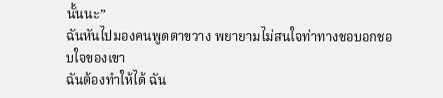นั้นนะ”
ฉันหันไปมองคนพูดตาขวาง พยายามไม่สนใจท่าทางชอบอกชอบใจของเขา
ฉันต้องทำให้ได้ ฉัน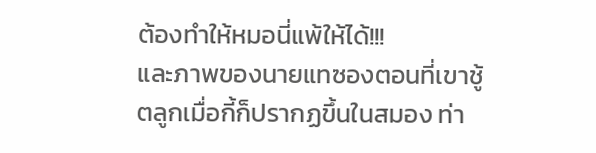ต้องทำให้หมอนี่แพ้ให้ได้!!!
และภาพของนายแทซองตอนที่เขาชู้ตลูกเมื่อกี้ก็ปรากฏขึ้นในสมอง ท่า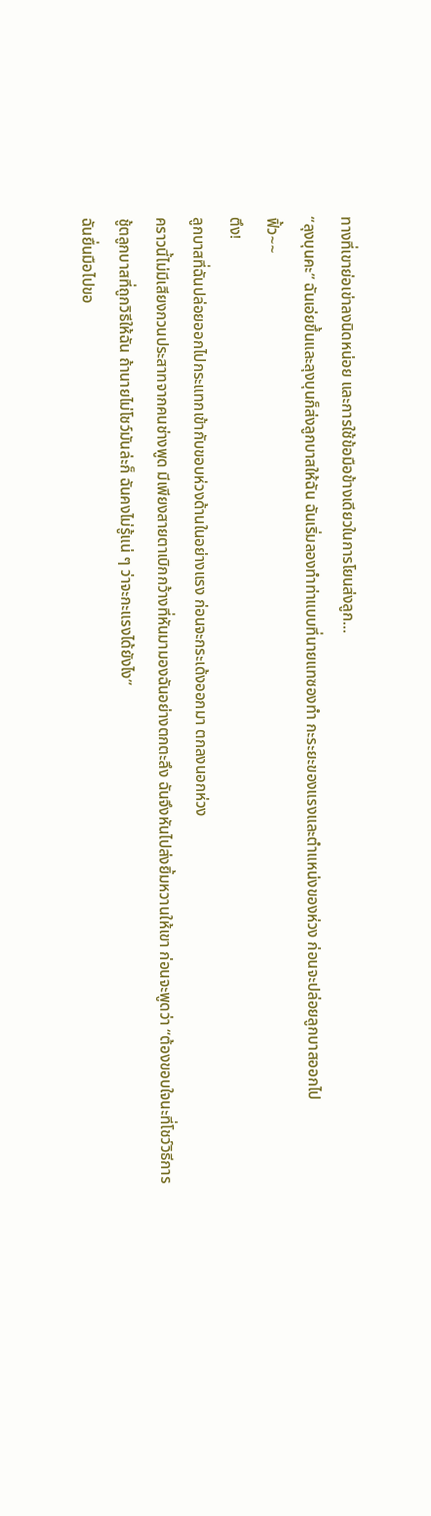ทางที่เขาย่อเข่าลงนิดหน่อย และการใช้ข้อมือข้างเดียวในการโยนส่งลูก...
“ลุงบุนคะ” ฉันเอ่ยขึ้นและลุงบุนก็ส่งลูกบาสให้ฉัน ฉันเริ่มลองทำท่าแบบที่นายแทซองทำ กะระยะของแรงและตำแหน่งของห่วง ก่อนจะปล่อยลูกบาสออกไป
ฟิ้ว~~
ตึง!
ลูกบาสที่ฉันปล่อยออกไปกระแทกเข้ากับขอบห่วงด้านในอย่างแรง ก่อนจะกระเด้งออกมา ตกลงนอกห่วง
คราวนี้ไม่มีเสียงกวนประสาทจากคนช่างพูด มีเพียงสายตาเบิกกว้างที่หันมามองฉันอย่างตกตะลึง ฉันจึงหันไปส่งยิ้มหวานให้เขา ก่อนจะพูดว่า “ต้องขอบใจนะที่โชว์วิธีการชู้ตลูกบาสที่ถูกวิธีให้ฉัน ถ้านายไม่โชว์มันล่ะก็ ฉันคงไม่รู้แน่ ๆ ว่าจะกะแรงได้ยังไง”
ฉันยื่นมือไปขอ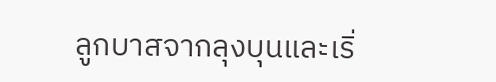ลูกบาสจากลุงบุนและเริ่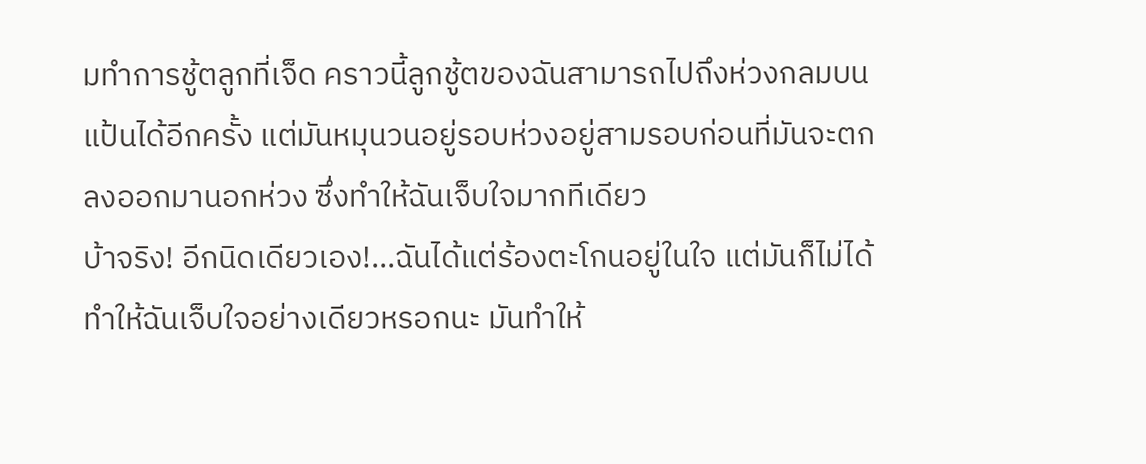มทำการชู้ตลูกที่เจ็ด คราวนี้ลูกชู้ตของฉันสามารถไปถึงห่วงกลมบนแป้นได้อีกครั้ง แต่มันหมุนวนอยู่รอบห่วงอยู่สามรอบก่อนที่มันจะตกลงออกมานอกห่วง ซึ่งทำให้ฉันเจ็บใจมากทีเดียว
บ้าจริง! อีกนิดเดียวเอง!...ฉันได้แต่ร้องตะโกนอยู่ในใจ แต่มันก็ไม่ได้ทำให้ฉันเจ็บใจอย่างเดียวหรอกนะ มันทำให้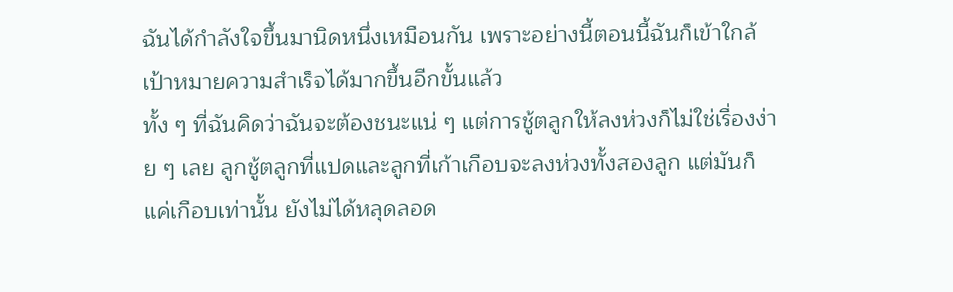ฉันได้กำลังใจขึ้นมานิดหนึ่งเหมือนกัน เพราะอย่างนี้ตอนนี้ฉันก็เข้าใกล้เป้าหมายความสำเร็จได้มากขึ้นอีกขั้นแล้ว
ทั้ง ๆ ที่ฉันคิดว่าฉันจะต้องชนะแน่ ๆ แต่การชู้ตลูกให้ลงห่วงก็ไม่ใช่เรื่องง่าย ๆ เลย ลูกชู้ตลูกที่แปดและลูกที่เก้าเกือบจะลงห่วงทั้งสองลูก แต่มันก็แค่เกือบเท่านั้น ยังไม่ได้หลุดลอด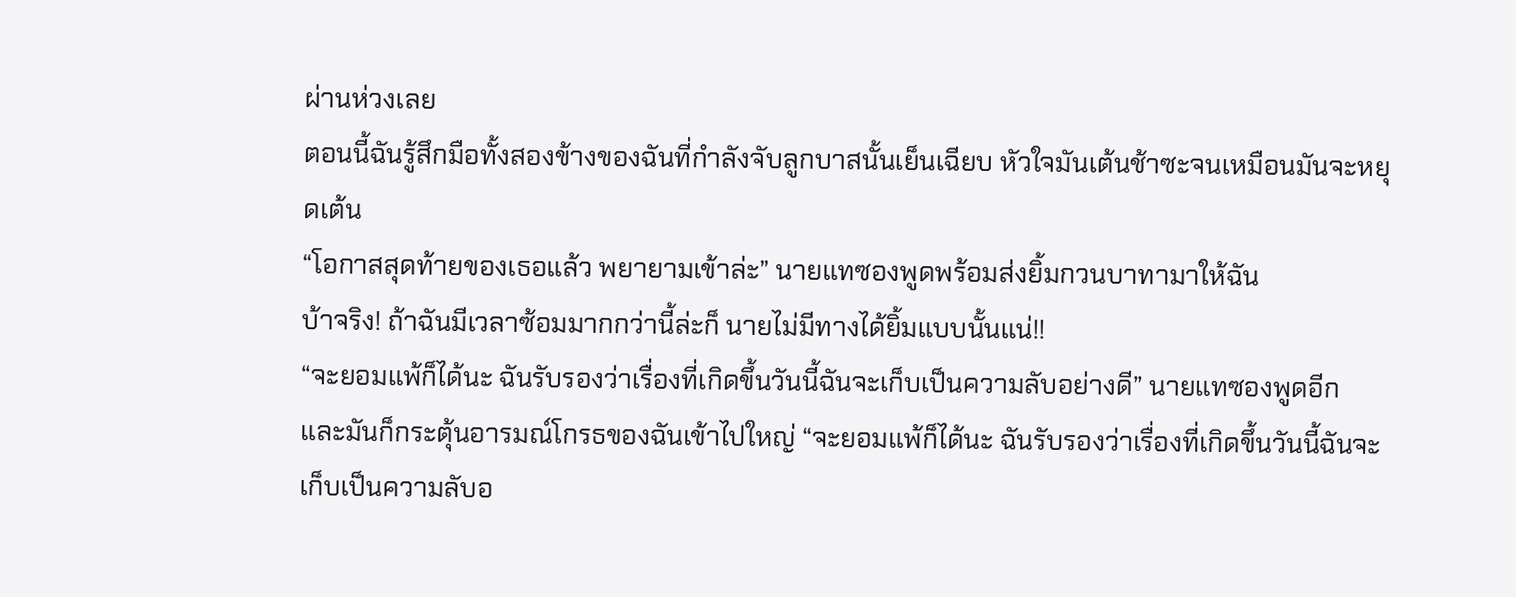ผ่านห่วงเลย
ตอนนี้ฉันรู้สึกมือทั้งสองข้างของฉันที่กำลังจับลูกบาสนั้นเย็นเฉียบ หัวใจมันเต้นช้าซะจนเหมือนมันจะหยุดเต้น
“โอกาสสุดท้ายของเธอแล้ว พยายามเข้าล่ะ” นายแทซองพูดพร้อมส่งยิ้มกวนบาทามาให้ฉัน
บ้าจริง! ถ้าฉันมีเวลาซ้อมมากกว่านี้ล่ะก็ นายไม่มีทางได้ยิ้มแบบนั้นแน่!!
“จะยอมแพ้ก็ได้นะ ฉันรับรองว่าเรื่องที่เกิดขึ้นวันนี้ฉันจะเก็บเป็นความลับอย่างดี” นายแทซองพูดอีก และมันก็กระตุ้นอารมณ์โกรธของฉันเข้าไปใหญ่ “จะยอมแพ้ก็ได้นะ ฉันรับรองว่าเรื่องที่เกิดขึ้นวันนี้ฉันจะเก็บเป็นความลับอ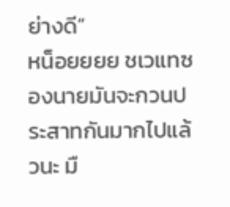ย่างดี”
หน็อยยยย ชเวแทซองนายมันจะกวนประสาทกันมากไปแล้วนะ มื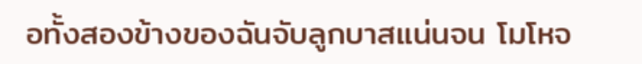อทั้งสองข้างของฉันจับลูกบาสแน่นจน โมโหจ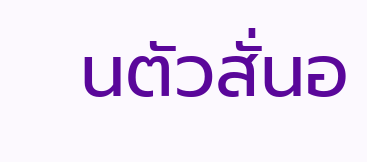นตัวสั่นอ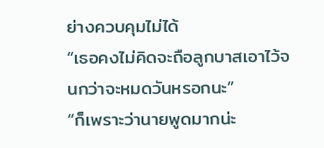ย่างควบคุมไม่ได้
“เธอคงไม่คิดจะถือลูกบาสเอาไว้จนกว่าจะหมดวันหรอกนะ”
“ก็เพราะว่านายพูดมากน่ะ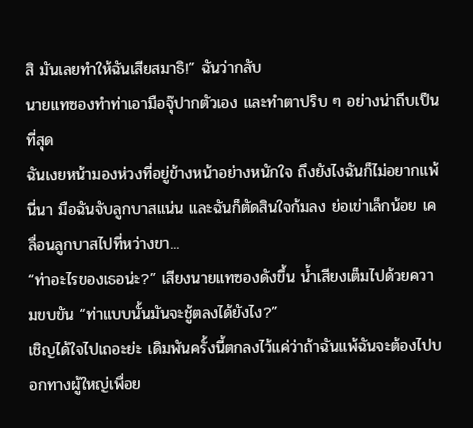สิ มันเลยทำให้ฉันเสียสมาธิ!” ฉันว่ากลับ
นายแทซองทำท่าเอามือจุ๊ปากตัวเอง และทำตาปริบ ๆ อย่างน่าถีบเป็นที่สุด
ฉันเงยหน้ามองห่วงที่อยู่ข้างหน้าอย่างหนักใจ ถึงยังไงฉันก็ไม่อยากแพ้นี่นา มือฉันจับลูกบาสแน่น และฉันก็ตัดสินใจก้มลง ย่อเข่าเล็กน้อย เคลื่อนลูกบาสไปที่หว่างขา...
“ท่าอะไรของเธอน่ะ?” เสียงนายแทซองดังขึ้น น้ำเสียงเต็มไปด้วยความขบขัน “ท่าแบบนั้นมันจะชู้ตลงได้ยังไง?”
เชิญได้ใจไปเถอะย่ะ เดิมพันครั้งนี้ตกลงไว้แค่ว่าถ้าฉันแพ้ฉันจะต้องไปบอกทางผู้ใหญ่เพื่อย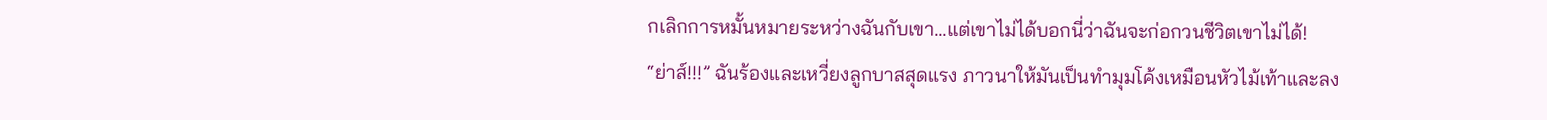กเลิกการหมั้นหมายระหว่างฉันกับเขา...แต่เขาไม่ได้บอกนี่ว่าฉันจะก่อกวนชีวิตเขาไม่ได้!
“ย่าส์!!!” ฉันร้องและเหวี่ยงลูกบาสสุดแรง ภาวนาให้มันเป็นทำมุมโค้งเหมือนหัวไม้เท้าและลง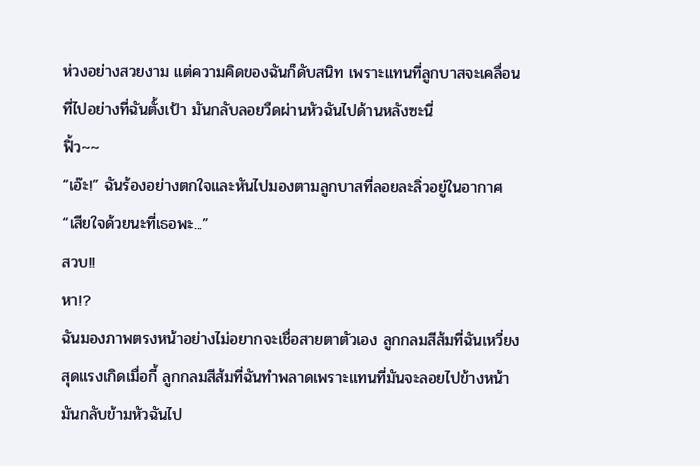ห่วงอย่างสวยงาม แต่ความคิดของฉันก็ดับสนิท เพราะแทนที่ลูกบาสจะเคลื่อนที่ไปอย่างที่ฉันตั้งเป้า มันกลับลอยวืดผ่านหัวฉันไปด้านหลังซะนี่
ฟิ้ว~~
“เอ๊ะ!” ฉันร้องอย่างตกใจและหันไปมองตามลูกบาสที่ลอยละลิ่วอยู่ในอากาศ
“เสียใจด้วยนะที่เธอพะ...”
สวบ!!
หา!?
ฉันมองภาพตรงหน้าอย่างไม่อยากจะเชื่อสายตาตัวเอง ลูกกลมสีส้มที่ฉันเหวี่ยงสุดแรงเกิดเมื่อกี้ ลูกกลมสีส้มที่ฉันทำพลาดเพราะแทนที่มันจะลอยไปข้างหน้ามันกลับข้ามหัวฉันไป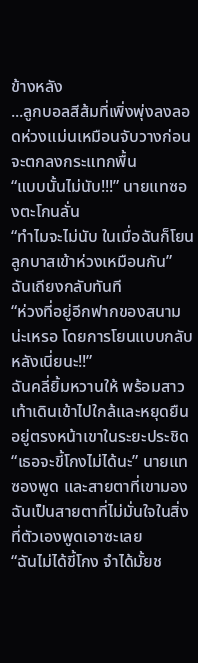ข้างหลัง
...ลูกบอลสีส้มที่เพิ่งพุ่งลงลอดห่วงแม่นเหมือนจับวางก่อนจะตกลงกระแทกพื้น
“แบบนั้นไม่นับ!!!” นายแทซองตะโกนลั่น
“ทำไมจะไม่นับ ในเมื่อฉันก็โยนลูกบาสเข้าห่วงเหมือนกัน” ฉันเถียงกลับทันที
“ห่วงที่อยู่อีกฟากของสนามน่ะเหรอ โดยการโยนแบบกลับหลังเนี่ยนะ!!”
ฉันคลี่ยิ้มหวานให้ พร้อมสาวเท้าเดินเข้าไปใกล้และหยุดยืนอยู่ตรงหน้าเขาในระยะประชิด
“เธอจะขี้โกงไม่ได้นะ” นายแทซองพูด และสายตาที่เขามองฉันเป็นสายตาที่ไม่มั่นใจในสิ่งที่ตัวเองพูดเอาซะเลย
“ฉันไม่ได้ขี้โกง จำได้มั้ยช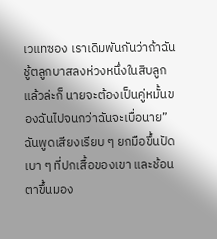เวแทซอง เราเดิมพันกันว่าถ้าฉันชู้ตลูกบาสลงห่วงหนึ่งในสิบลูกแล้วล่ะก็ นายจะต้องเป็นคู่หมั้นของฉันไปจนกว่าฉันจะเบื่อนาย” ฉันพูดเสียงเรียบ ๆ ยกมือขึ้นปัดเบา ๆ ที่ปกเสื้อของเขา และช้อนตาขึ้นมอง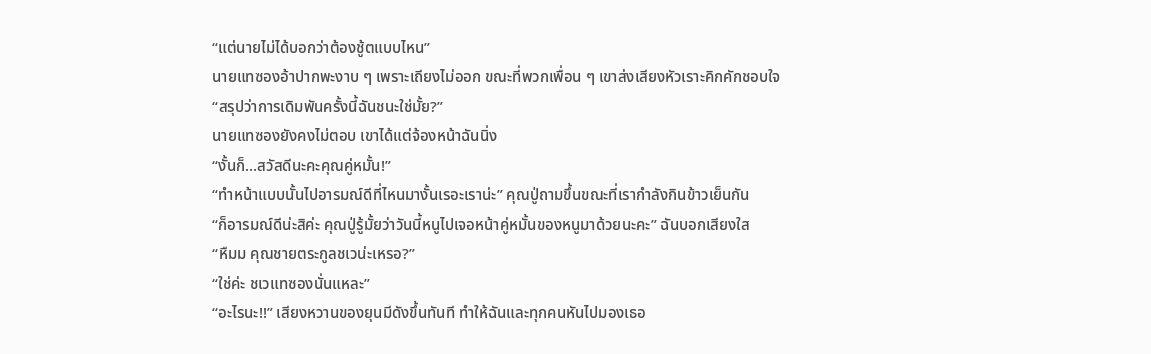“แต่นายไม่ได้บอกว่าต้องชู้ตแบบไหน”
นายแทซองอ้าปากพะงาบ ๆ เพราะเถียงไม่ออก ขณะที่พวกเพื่อน ๆ เขาส่งเสียงหัวเราะคิกคักชอบใจ
“สรุปว่าการเดิมพันครั้งนี้ฉันชนะใช่มั้ย?”
นายแทซองยังคงไม่ตอบ เขาได้แต่จ้องหน้าฉันนิ่ง
“งั้นก็...สวัสดีนะคะคุณคู่หมั้น!”
“ทำหน้าแบบนั้นไปอารมณ์ดีที่ไหนมางั้นเรอะเราน่ะ” คุณปู่ถามขึ้นขณะที่เรากำลังกินข้าวเย็นกัน
“ก็อารมณ์ดีน่ะสิค่ะ คุณปู่รู้มั้ยว่าวันนี้หนูไปเจอหน้าคู่หมั้นของหนูมาด้วยนะคะ” ฉันบอกเสียงใส
“หืมม คุณชายตระกูลชเวน่ะเหรอ?”
“ใช่ค่ะ ชเวแทซองนั่นแหละ”
“อะไรนะ!!” เสียงหวานของยุนมีดังขึ้นทันที ทำให้ฉันและทุกคนหันไปมองเธอ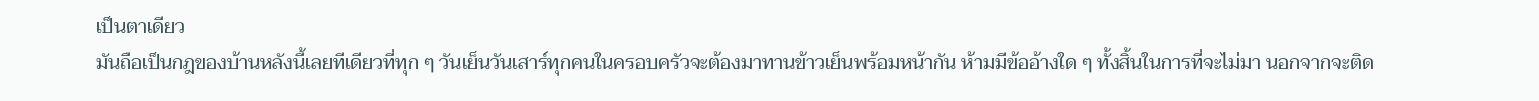เป็นตาเดียว
มันถือเป็นกฎของบ้านหลังนี้เลยทีเดียวที่ทุก ๆ วันเย็นวันเสาร์ทุกคนในครอบครัวจะต้องมาทานข้าวเย็นพร้อมหน้ากัน ห้ามมีข้ออ้างใด ๆ ทั้งสิ้นในการที่จะไม่มา นอกจากจะติด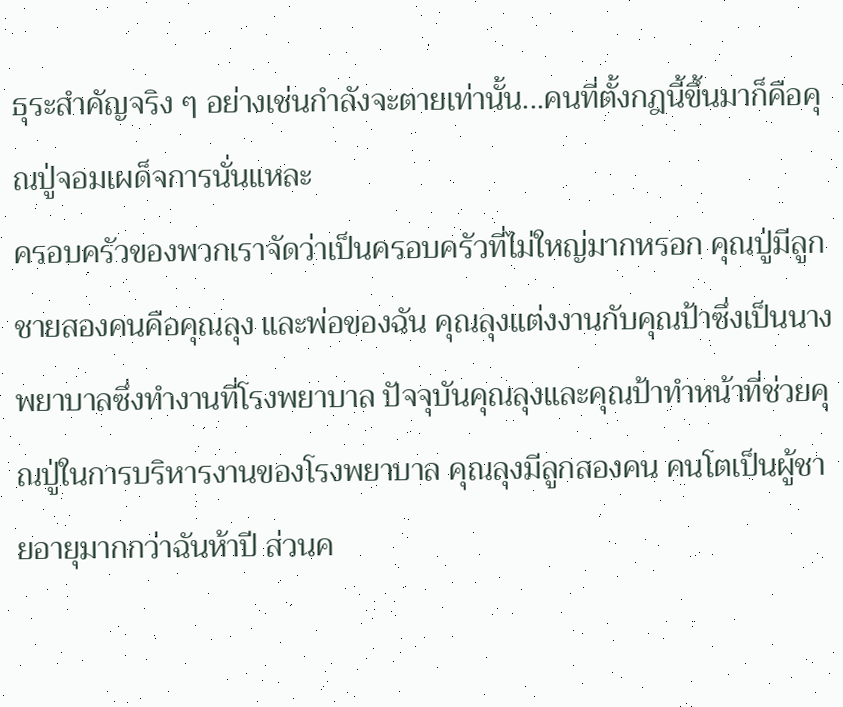ธุระสำคัญจริง ๆ อย่างเช่นกำลังจะตายเท่านั้น...คนที่ตั้งกฎนี้ขึ้นมาก็คือคุณปู่จอมเผด็จการนั่นแหละ
ครอบครัวของพวกเราจัดว่าเป็นครอบครัวที่ไม่ใหญ่มากหรอก คุณปู่มีลูกชายสองคนคือคุณลุง และพ่อของฉัน คุณลุงแต่งงานกับคุณป้าซึ่งเป็นนางพยาบาลซึ่งทำงานที่โรงพยาบาล ปัจจุบันคุณลุงและคุณป้าทำหน้าที่ช่วยคุณปู่ในการบริหารงานของโรงพยาบาล คุณลุงมีลูกสองคน คนโตเป็นผู้ชายอายุมากกว่าฉันห้าปี ส่วนค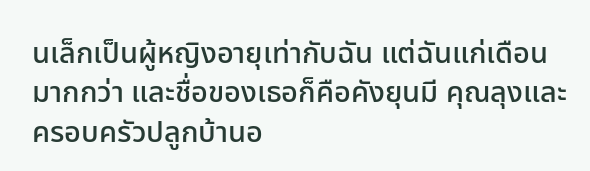นเล็กเป็นผู้หญิงอายุเท่ากับฉัน แต่ฉันแก่เดือนมากกว่า และชื่อของเธอก็คือคังยุนมี คุณลุงและครอบครัวปลูกบ้านอ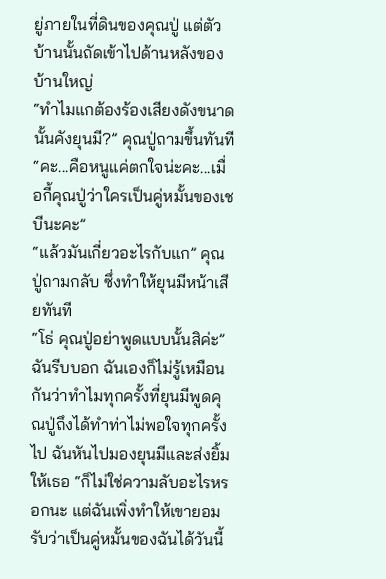ยู่ภายในที่ดินของคุณปู่ แต่ตัวบ้านนั้นถัดเข้าไปด้านหลังของบ้านใหญ่
“ทำไมแกต้องร้องเสียงดังขนาดนั้นคังยุนมี?” คุณปู่ถามขึ้นทันที
“คะ...คือหนูแค่ตกใจน่ะคะ...เมื่อกี้คุณปู่ว่าใครเป็นคู่หมั้นของเชบีนะคะ”
“แล้วมันเกี่ยวอะไรกับแก” คุณปู่ถามกลับ ซึ่งทำให้ยุนมีหน้าเสียทันที
“โธ่ คุณปู่อย่าพูดแบบนั้นสิค่ะ” ฉันรีบบอก ฉันเองก็ไม่รู้เหมือนกันว่าทำไมทุกครั้งที่ยุนมีพูดคุณปู่ถึงได้ทำท่าไม่พอใจทุกครั้งไป ฉันหันไปมองยุนมีและส่งยิ้มให้เธอ “ก็ไม่ใช่ความลับอะไรหรอกนะ แต่ฉันเพิ่งทำให้เขายอมรับว่าเป็นคู่หมั้นของฉันได้วันนี้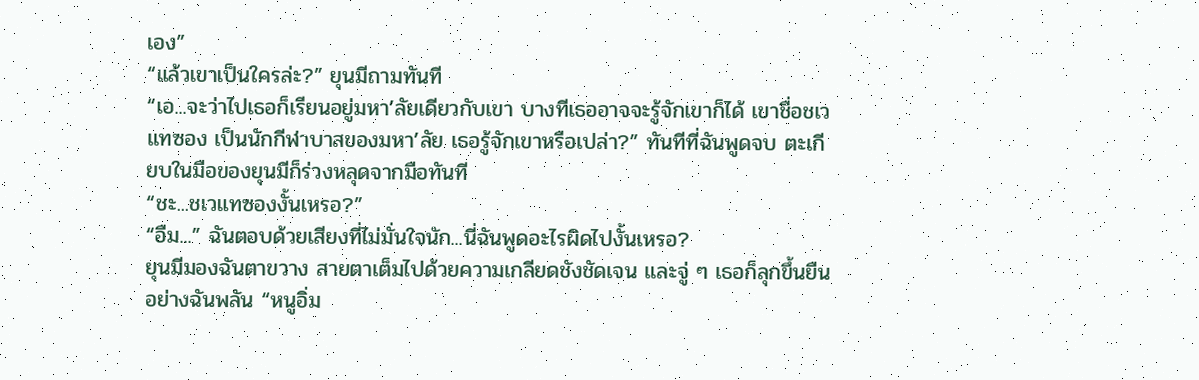เอง”
“แล้วเขาเป็นใครล่ะ?” ยุนมีถามทันที
“เอ...จะว่าไปเธอก็เรียนอยู่มหา’ลัยเดียวกับเขา บางทีเธออาจจะรู้จักเขาก็ได้ เขาชื่อชเวแทซอง เป็นนักกีฬาบาสของมหา’ลัย เธอรู้จักเขาหรือเปล่า?” ทันทีที่ฉันพูดจบ ตะเกียบในมือของยุนมีก็ร่วงหลุดจากมือทันที
“ชะ...ชเวแทซองงั้นเหรอ?”
“อืม...” ฉันตอบด้วยเสียงที่ไม่มั่นใจนัก...นี่ฉันพูดอะไรผิดไปงั้นเหรอ?
ยุนมีมองฉันตาขวาง สายตาเต็มไปด้วยความเกลียดชังชัดเจน และจู่ ๆ เธอก็ลุกขึ้นยืนอย่างฉันพลัน “หนูอิ่ม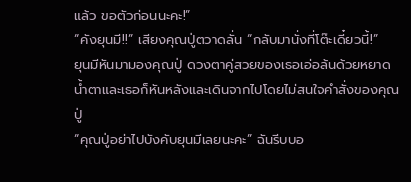แล้ว ขอตัวก่อนนะคะ!”
“คังยุนมี!!” เสียงคุณปู่ตวาดลั่น “กลับมานั่งที่โต๊ะเดี๋ยวนี้!”
ยุนมีหันมามองคุณปู่ ดวงตาคู่สวยของเธอเอ่อล้นด้วยหยาดน้ำตาและเธอก็หันหลังและเดินจากไปโดยไม่สนใจคำสั่งของคุณปู่
“คุณปู่อย่าไปบังคับยุนมีเลยนะคะ” ฉันรีบบอ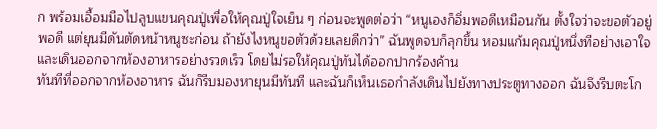ก พร้อมเอื้อมมือไปลูบแขนคุณปู่เพื่อให้คุณปู่ใจเย็น ๆ ก่อนจะพูดต่อว่า “หนูเองก็อิ่มพอดีเหมือนกัน ตั้งใจว่าจะขอตัวอยู่พอดี แต่ยุนมีดันตัดหน้าหนูซะก่อน ถ้ายังไงหนูขอตัวด้วยเลยดีกว่า” ฉันพูดจบก็ลุกขึ้น หอมแก้มคุณปู่หนึ่งทีอย่างเอาใจ และเดินออกจากห้องอาหารอย่างรวดเร็ว โดยไม่รอให้คุณปู่ทันได้ออกปากร้องค้าน
ทันทีที่ออกจากห้องอาหาร ฉันก็รีบมองหายุนมีทันที และฉันก็เห็นเธอกำลังเดินไปยังทางประตูทางออก ฉันจึงรีบตะโก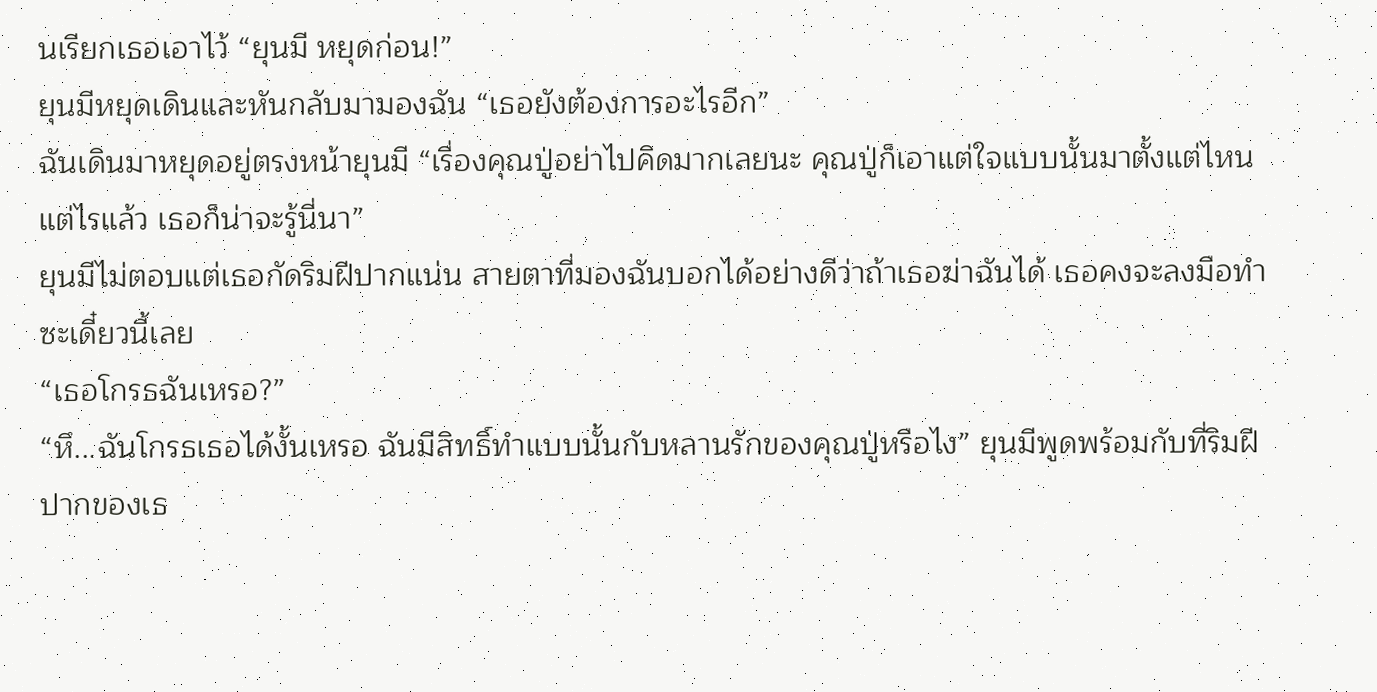นเรียกเธอเอาไว้ “ยุนมี หยุดก่อน!”
ยุนมีหยุดเดินและหันกลับมามองฉัน “เธอยังต้องการอะไรอีก”
ฉันเดินมาหยุดอยู่ตรงหน้ายุนมี “เรื่องคุณปู่อย่าไปคิดมากเลยนะ คุณปู่ก็เอาแต่ใจแบบนั้นมาตั้งแต่ไหนแต่ไรแล้ว เธอก็น่าจะรู้นี่นา”
ยุนมีไม่ตอบแต่เธอกัดริมฝีปากแน่น สายตาที่มองฉันบอกได้อย่างดีว่าถ้าเธอฆ่าฉันได้ เธอคงจะลงมือทำซะเดี๋ยวนี้เลย
“เธอโกรธฉันเหรอ?”
“หึ...ฉันโกรธเธอได้งั้นเหรอ ฉันมีสิทธิ์ทำแบบนั้นกับหลานรักของคุณปู่หรือไง” ยุนมีพูดพร้อมกับที่ริมฝีปากของเธ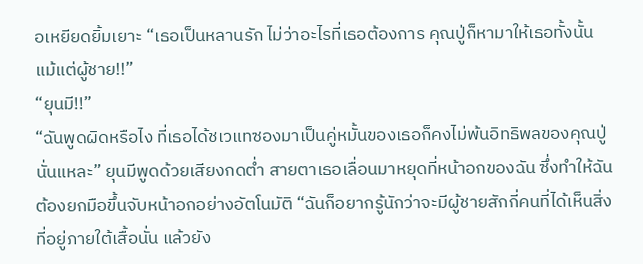อเหยียดยิ้มเยาะ “เธอเป็นหลานรัก ไม่ว่าอะไรที่เธอต้องการ คุณปู่ก็หามาให้เธอทั้งนั้น แม้แต่ผู้ชาย!!”
“ยุนมี!!”
“ฉันพูดผิดหรือไง ที่เธอได้ชเวแทซองมาเป็นคู่หมั้นของเธอก็คงไม่พ้นอิทธิพลของคุณปู่นั่นแหละ” ยุนมีพูดด้วยเสียงกดต่ำ สายตาเธอเลื่อนมาหยุดที่หน้าอกของฉัน ซึ่งทำให้ฉันต้องยกมือขึ้นจับหน้าอกอย่างอัตโนมัติ “ฉันก็อยากรู้นักว่าจะมีผู้ชายสักกี่คนที่ได้เห็นสิ่งที่อยู่ภายใต้เสื้อนั่น แล้วยัง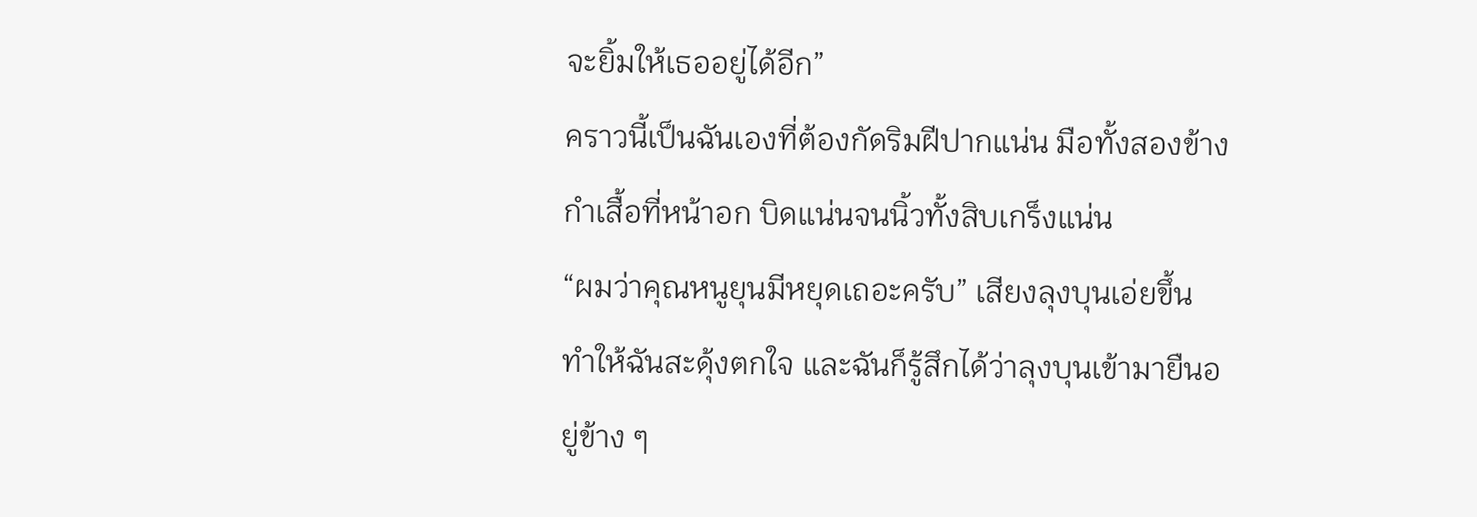จะยิ้มให้เธออยู่ได้อีก”
คราวนี้เป็นฉันเองที่ต้องกัดริมฝีปากแน่น มือทั้งสองข้างกำเสื้อที่หน้าอก บิดแน่นจนนิ้วทั้งสิบเกร็งแน่น
“ผมว่าคุณหนูยุนมีหยุดเถอะครับ” เสียงลุงบุนเอ่ยขึ้น ทำให้ฉันสะดุ้งตกใจ และฉันก็รู้สึกได้ว่าลุงบุนเข้ามายืนอยู่ข้าง ๆ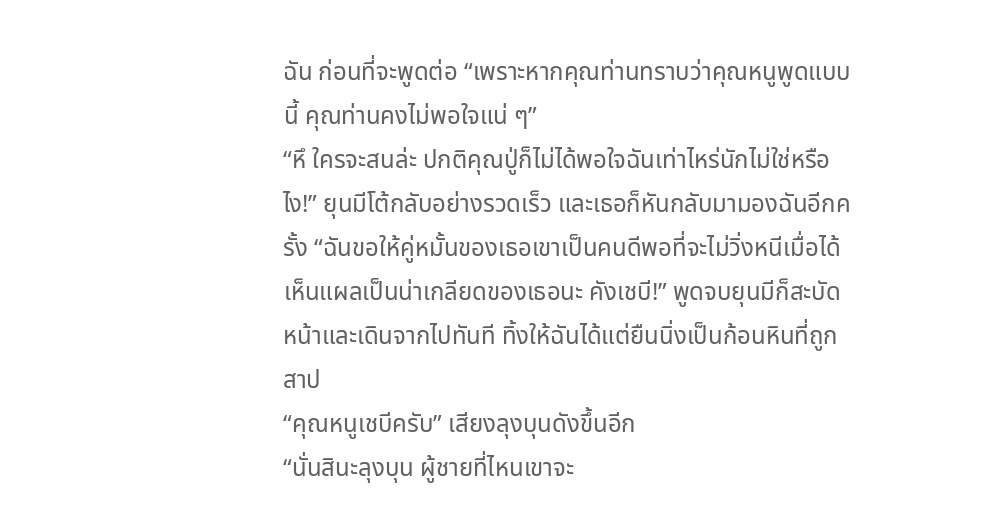ฉัน ก่อนที่จะพูดต่อ “เพราะหากคุณท่านทราบว่าคุณหนูพูดแบบนี้ คุณท่านคงไม่พอใจแน่ ๆ”
“หึ ใครจะสนล่ะ ปกติคุณปู่ก็ไม่ได้พอใจฉันเท่าไหร่นักไม่ใช่หรือไง!” ยุนมีโต้กลับอย่างรวดเร็ว และเธอก็หันกลับมามองฉันอีกครั้ง “ฉันขอให้คู่หมั้นของเธอเขาเป็นคนดีพอที่จะไม่วิ่งหนีเมื่อได้เห็นแผลเป็นน่าเกลียดของเธอนะ คังเชบี!” พูดจบยุนมีก็สะบัดหน้าและเดินจากไปทันที ทิ้งให้ฉันได้แต่ยืนนิ่งเป็นก้อนหินที่ถูกสาป
“คุณหนูเชบีครับ” เสียงลุงบุนดังขึ้นอีก
“นั่นสินะลุงบุน ผู้ชายที่ไหนเขาจะ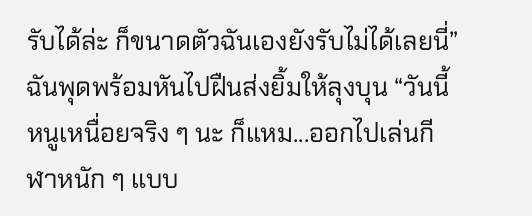รับได้ล่ะ ก็ขนาดตัวฉันเองยังรับไม่ได้เลยนี่” ฉันพุดพร้อมหันไปฝืนส่งยิ้มให้ลุงบุน “วันนี้หนูเหนื่อยจริง ๆ นะ ก็แหม...ออกไปเล่นกีฬาหนัก ๆ แบบ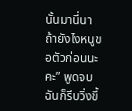นั้นมานี่นา ถ้ายังไงหนูขอตัวก่อนนะคะ” พูดจบ ฉันก็รีบวิ่งขึ้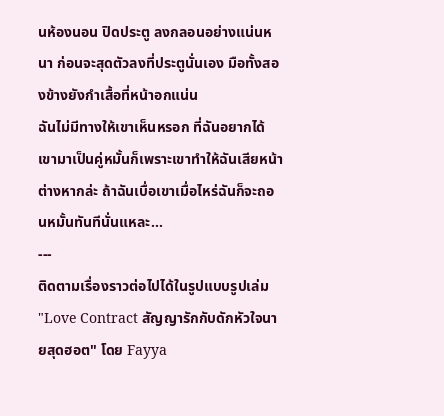นห้องนอน ปิดประตู ลงกลอนอย่างแน่นหนา ก่อนจะสุดตัวลงที่ประตูนั่นเอง มือทั้งสองข้างยังกำเสื้อที่หน้าอกแน่น
ฉันไม่มีทางให้เขาเห็นหรอก ที่ฉันอยากได้เขามาเป็นคู่หมั้นก็เพราะเขาทำให้ฉันเสียหน้าต่างหากล่ะ ถ้าฉันเบื่อเขาเมื่อไหร่ฉันก็จะถอนหมั้นทันทีนั่นแหละ...
---
ติดตามเรื่องราวต่อไปได้ในรูปแบบรูปเล่ม "Love Contract สัญญารักกับดักหัวใจนายสุดฮอต" โดย Fayya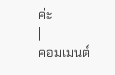ค่ะ
|
คอมเมนต์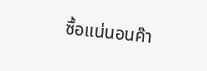ซื้อแน่นอนค๊า